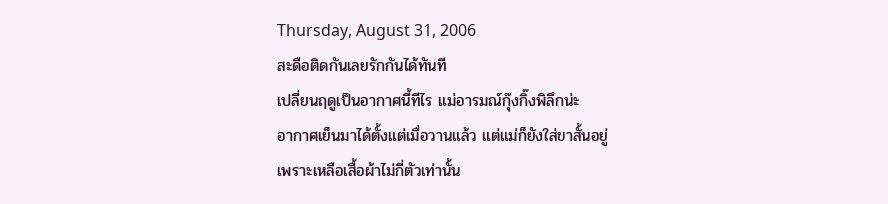Thursday, August 31, 2006
สะดือติดกันเลยรักกันได้ทันที
เปลี่ยนฤดูเป็นอากาศนี้ทีไร แม่อารมณ์กุ๊งกิ๊งพิลึกน่ะ
อากาศเย็นมาได้ตั้งแต่เมื่อวานแล้ว แต่แม่ก็ยังใส่ขาสั้นอยู่
เพราะเหลือเสื้อผ้าไม่กี่ตัวเท่านั้น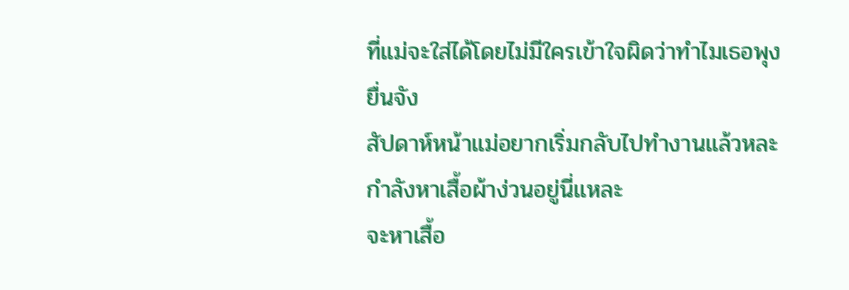ที่แม่จะใส่ได้โดยไม่มีใครเข้าใจผิดว่าทำไมเธอพุงยื่นจัง
สัปดาห์หน้าแม่อยากเริ่มกลับไปทำงานแล้วหละ กำลังหาเสื้อผ้าง่วนอยู่นี่แหละ
จะหาเสื้อ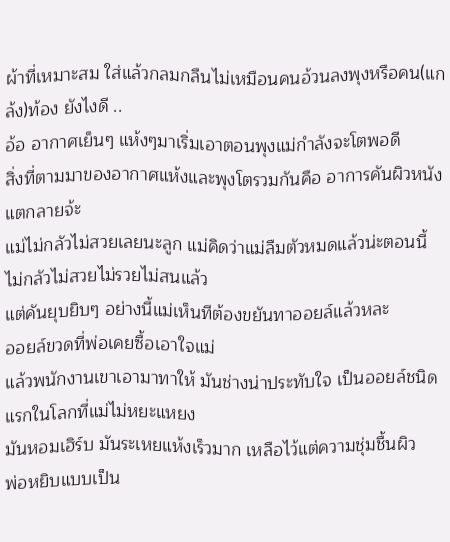ผ้าที่เหมาะสม ใส่แล้วกลมกลืนไม่เหมือนคนอ้วนลงพุงหรือคน(แกล้ง)ท้อง ยังไงดี ..
อ้อ อากาศเย็นๆ แห้งๆมาเริ่มเอาตอนพุงแม่กำลังจะโตพอดี
สิ่งที่ตามมาของอากาศแห้งและพุงโตรวมกันคือ อาการคันผิวหนังแตกลายจ้ะ
แม่ไม่กลัวไม่สวยเลยนะลูก แม่คิดว่าแม่ลืมตัวหมดแล้วน่ะตอนนี้ ไม่กลัวไม่สวยไม่รวยไม่สนแล้ว
แต่คันยุบยิบๆ อย่างนี้แม่เห็นทีต้องขยันทาออยล์แล้วหละ
ออยล์ขวดที่พ่อเคยซื้อเอาใจแม่
แล้วพนักงานเขาเอามาทาให้ มันช่างน่าประทับใจ เป็นออยล์ชนิดแรกในโลกที่แม่ไม่หยะแหยง
มันหอมเฮิร์บ มันระเหยแห้งเร็วมาก เหลือไว้แต่ความชุ่มชื้นผิว
พ่อหยิบแบบเป็น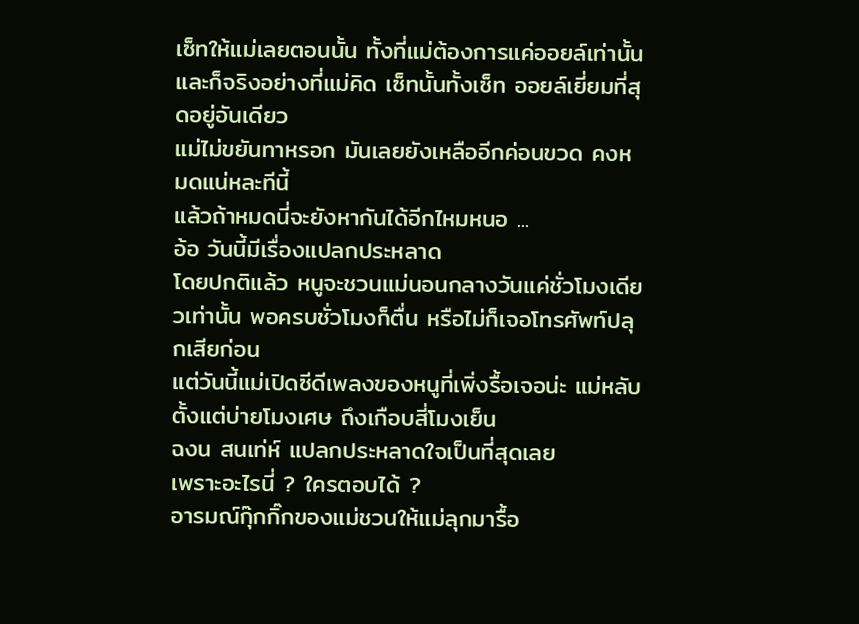เซ็ทให้แม่เลยตอนนั้น ทั้งที่แม่ต้องการแค่ออยล์เท่านั้น
และก็จริงอย่างที่แม่คิด เซ็ทนั้นทั้งเซ็ท ออยล์เยี่ยมที่สุดอยู่อันเดียว
แม่ไม่ขยันทาหรอก มันเลยยังเหลืออีกค่อนขวด คงหมดแน่หละทีนี้
แล้วถ้าหมดนี่จะยังหากันได้อีกไหมหนอ ...
อ้อ วันนี้มีเรื่องแปลกประหลาด
โดยปกติแล้ว หนูจะชวนแม่นอนกลางวันแค่ชั่วโมงเดียวเท่านั้น พอครบชั่วโมงก็ตื่น หรือไม่ก็เจอโทรศัพท์ปลุกเสียก่อน
แต่วันนี้แม่เปิดซีดีเพลงของหนูที่เพิ่งรื้อเจอน่ะ แม่หลับตั้งแต่บ่ายโมงเศษ ถึงเกือบสี่โมงเย็น
ฉงน สนเท่ห์ แปลกประหลาดใจเป็นที่สุดเลย
เพราะอะไรนี่ ? ใครตอบได้ ?
อารมณ์กุ๊กกิ๊กของแม่ชวนให้แม่ลุกมารื้อ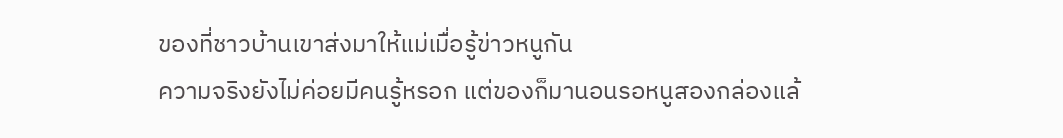ของที่ชาวบ้านเขาส่งมาให้แม่เมื่อรู้ข่าวหนูกัน
ความจริงยังไม่ค่อยมีคนรู้หรอก แต่ของก็มานอนรอหนูสองกล่องแล้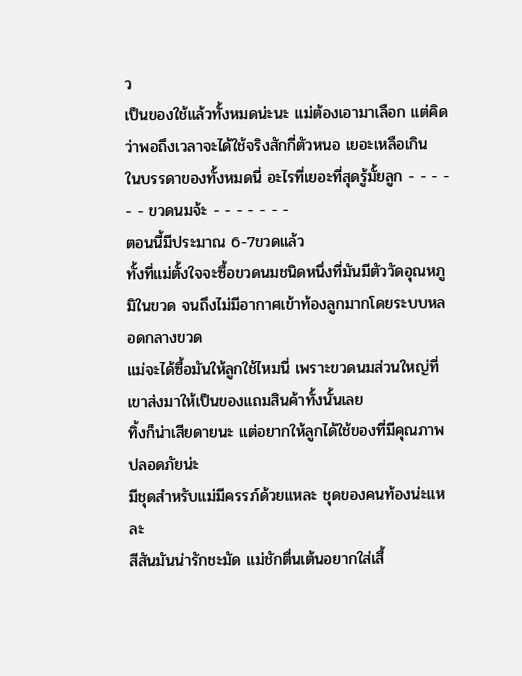ว
เป็นของใช้แล้วทั้งหมดน่ะนะ แม่ต้องเอามาเลือก แต่คิดว่าพอถึงเวลาจะได้ใช้จริงสักกี่ตัวหนอ เยอะเหลือเกิน
ในบรรดาของทั้งหมดนี่ อะไรที่เยอะที่สุดรู้มั้ยลูก - - - - - - ขวดนมจ้ะ - - - - - - -
ตอนนี้มีประมาณ 6-7ขวดแล้ว
ทั้งที่แม่ตั้งใจจะซื้อขวดนมชนิดหนึ่งที่มันมีตัววัดอุณหภูมิในขวด จนถึงไม่มีอากาศเข้าท้องลูกมากโดยระบบหลอดกลางขวด
แม่จะได้ซื้อมันให้ลูกใช้ไหมนี่ เพราะขวดนมส่วนใหญ่ที่เขาส่งมาให้เป็นของแถมสินค้าทั้งนั้นเลย
ทิ้งก็น่าเสียดายนะ แต่อยากให้ลูกได้ใช้ของที่มีคุณภาพปลอดภัยน่ะ
มีชุดสำหรับแม่มีครรภ์ด้วยแหละ ชุดของคนท้องน่ะแหละ
สีสันมันน่ารักชะมัด แม่ชักตื่นเต้นอยากใส่เสื้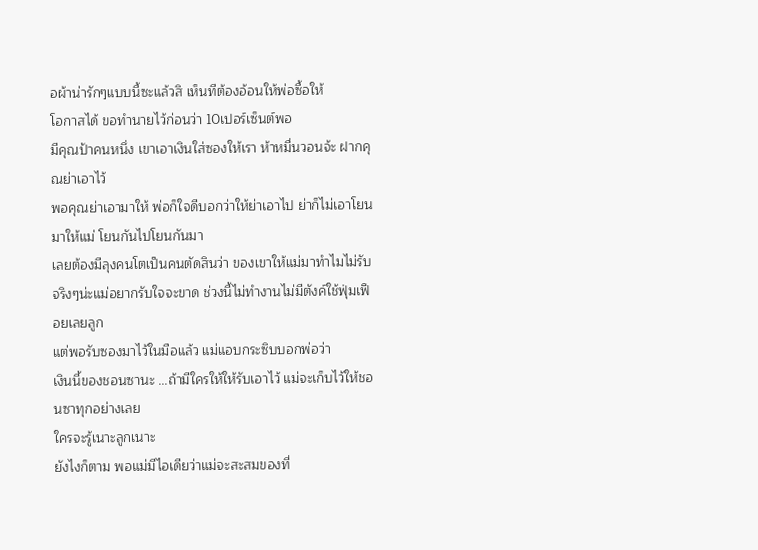อผ้าน่ารักๆแบบนี้ซะแล้วสิ เห็นทีต้องอ้อนให้พ่อซื้อให้
โอกาสได้ ขอทำนายไว้ก่อนว่า 10เปอร์เซ็นต์พอ
มีคุณป้าคนหนึ่ง เขาเอาเงินใส่ซองให้เรา ห้าหมื่นวอนจ้ะ ฝากคุณย่าเอาไว้
พอคุณย่าเอามาให้ พ่อก็ใจดีบอกว่าให้ย่าเอาไป ย่าก็ไม่เอาโยนมาให้แม่ โยนกันไปโยนกันมา
เลยต้องมีลุงคนโตเป็นคนตัดสินว่า ของเขาให้แม่มาทำไมไม่รับ
จริงๆน่ะแม่อยากรับใจจะขาด ช่วงนี้ไม่ทำงานไม่มีตังค์ใช้ฟุ่มเฟือยเลยลูก
แต่พอรับซองมาไว้ในมือแล้ว แม่แอบกระซิบบอกพ่อว่า
เงินนี้ของชอนซานะ ...ถ้ามีใครให้ให้รับเอาไว้ แม่จะเก็บไว้ให้ชอนซาทุกอย่างเลย
ใครจะรู้เนาะลูกเนาะ
ยังไงก็ตาม พอแม่มีไอเดียว่าแม่จะสะสมของที่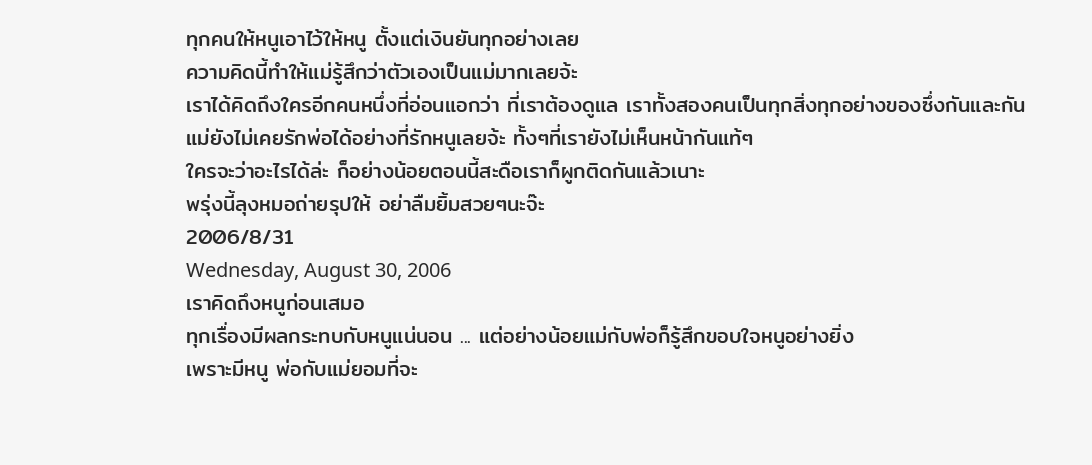ทุกคนให้หนูเอาไว้ให้หนู ตั้งแต่เงินยันทุกอย่างเลย
ความคิดนี้ทำให้แม่รู้สึกว่าตัวเองเป็นแม่มากเลยจ้ะ
เราได้คิดถึงใครอีกคนหนึ่งที่อ่อนแอกว่า ที่เราต้องดูแล เราทั้งสองคนเป็นทุกสิ่งทุกอย่างของซึ่งกันและกัน
แม่ยังไม่เคยรักพ่อได้อย่างที่รักหนูเลยจ้ะ ทั้งๆที่เรายังไม่เห็นหน้ากันแท้ๆ
ใครจะว่าอะไรได้ล่ะ ก็อย่างน้อยตอนนี้สะดือเราก็ผูกติดกันแล้วเนาะ
พรุ่งนี้ลุงหมอถ่ายรุปให้ อย่าลืมยิ้มสวยๆนะจ๊ะ
2006/8/31
Wednesday, August 30, 2006
เราคิดถึงหนูก่อนเสมอ
ทุกเรื่องมีผลกระทบกับหนูแน่นอน ... แต่อย่างน้อยแม่กับพ่อก็รู้สึกขอบใจหนูอย่างยิ่ง
เพราะมีหนู พ่อกับแม่ยอมที่จะ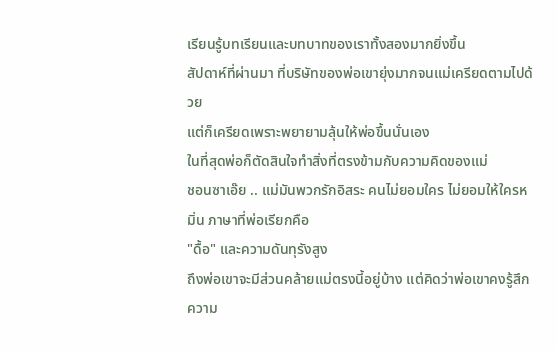เรียนรู้บทเรียนและบทบาทของเราทั้งสองมากยิ่งขึ้น
สัปดาห์ที่ผ่านมา ที่บริษัทของพ่อเขายุ่งมากจนแม่เครียดตามไปด้วย
แต่ก็เครียดเพราะพยายามลุ้นให้พ่อขึ้นนั่นเอง
ในที่สุดพ่อก็ตัดสินใจทำสิ่งที่ตรงข้ามกับความคิดของแม่
ชอนซาเอ๊ย .. แม่มันพวกรักอิสระ คนไม่ยอมใคร ไม่ยอมให้ใครหมิ่น ภาษาที่พ่อเรียกคือ
"ดื้อ" และความดันทุรังสูง
ถึงพ่อเขาจะมีส่วนคล้ายแม่ตรงนี้อยู่บ้าง แต่คิดว่าพ่อเขาคงรู้สึกความ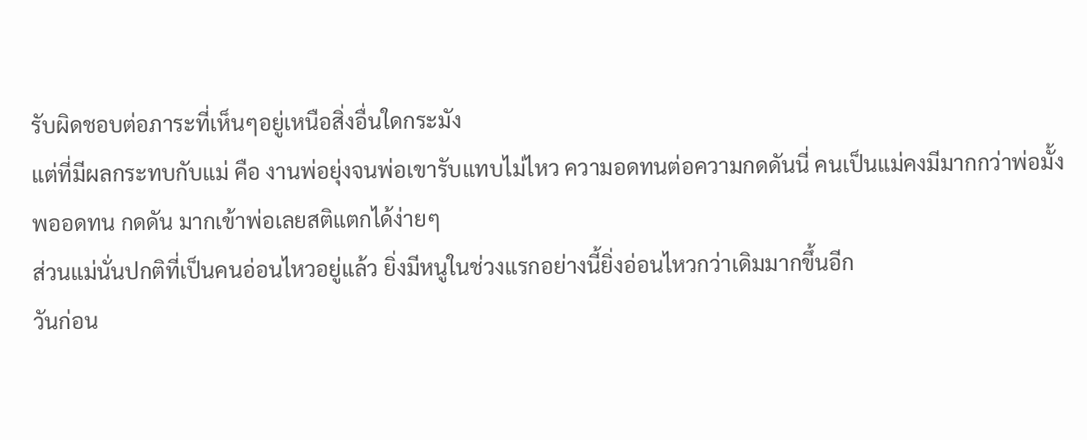รับผิดชอบต่อภาระที่เห็นๆอยู่เหนือสิ่งอื่นใดกระมัง
แต่ที่มีผลกระทบกับแม่ คือ งานพ่อยุ่งจนพ่อเขารับแทบไม่ไหว ความอดทนต่อความกดดันนี่ คนเป็นแม่คงมีมากกว่าพ่อมั้ง
พออดทน กดดัน มากเข้าพ่อเลยสติแตกได้ง่ายๆ
ส่วนแม่นั่นปกติที่เป็นคนอ่อนไหวอยู่แล้ว ยิ่งมีหนูในช่วงแรกอย่างนี้ยิ่งอ่อนไหวกว่าเดิมมากขึ้นอีก
วันก่อน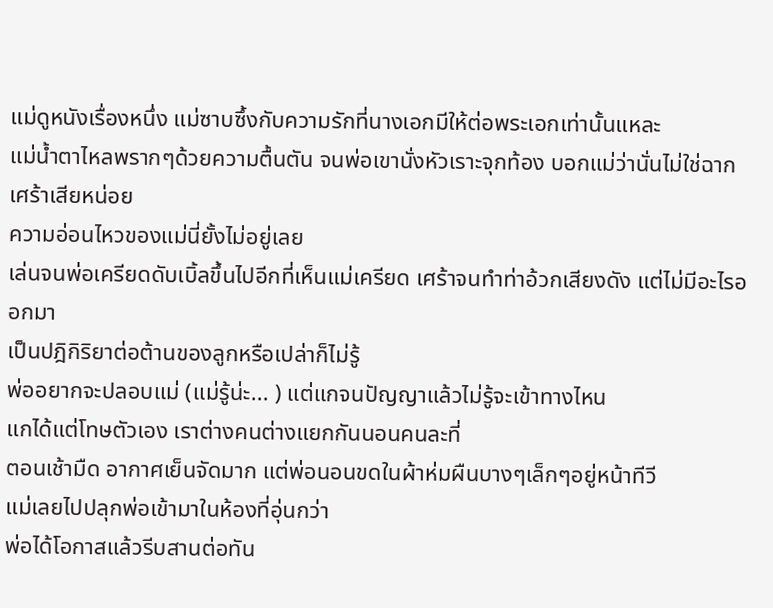แม่ดูหนังเรื่องหนึ่ง แม่ซาบซึ้งกับความรักที่นางเอกมีให้ต่อพระเอกเท่านั้นแหละ
แม่น้ำตาไหลพรากๆด้วยความตื้นตัน จนพ่อเขานั่งหัวเราะจุกท้อง บอกแม่ว่านั่นไม่ใช่ฉากเศร้าเสียหน่อย
ความอ่อนไหวของแม่นี่ยั้งไม่อยู่เลย
เล่นจนพ่อเครียดดับเบิ้ลขึ้นไปอีกที่เห็นแม่เครียด เศร้าจนทำท่าอ้วกเสียงดัง แต่ไม่มีอะไรออกมา
เป็นปฎิกิริยาต่อต้านของลูกหรือเปล่าก็ไม่รู้
พ่ออยากจะปลอบแม่ (แม่รู้น่ะ... ) แต่แกจนปัญญาแล้วไม่รู้จะเข้าทางไหน
แกได้แต่โทษตัวเอง เราต่างคนต่างแยกกันนอนคนละที่
ตอนเช้ามืด อากาศเย็นจัดมาก แต่พ่อนอนขดในผ้าห่มผืนบางๆเล็กๆอยู่หน้าทีวี
แม่เลยไปปลุกพ่อเข้ามาในห้องที่อุ่นกว่า
พ่อได้โอกาสแล้วรีบสานต่อทัน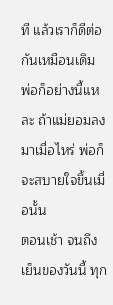ที แล้วเราก็ดีต่อกันเหมือนเดิม
พ่อก็อย่างนี้แหละ ถ้าแม่ยอมลงมาเมื่อไหร่ พ่อก็จะสบายใจขึ้นเมื่อนั้น
ตอนเช้า จนถึงเย็นของวันนี้ ทุก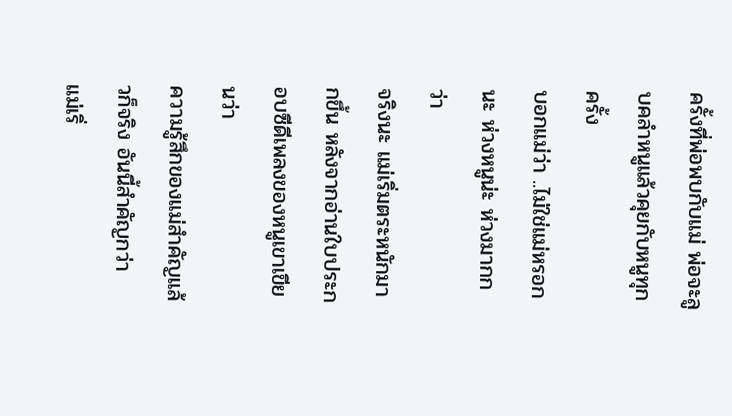ครั้งที่พ่อพบกับแม่ พ่อจะลูบคลำหนูแล้วคุยกับหนูทุกครั้ง
บอกแม่ว่า ..ไม่ใช่แม่หรอกนะ ห่วงหนูน่ะ ห่วงมากกว่า
จริงนะ แม่เริ่มตระหนักมากขึ้น หลังจากอ่านใบประกอบซีดีเพลงของหนูเขาเขียนว่า
ความรู้สึกของแม่สำคัญแล้วก็จริง อันนี้สำคัญกว่า
แม่เริ่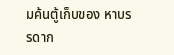มค้นตู้เก็บของ หาบรรดาก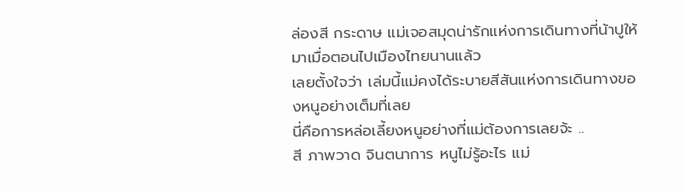ล่องสี กระดาษ แม่เจอสมุดน่ารักแห่งการเดินทางที่น้าปูให้มาเมื่อตอนไปเมืองไทยนานแล้ว
เลยตั้งใจว่า เล่มนี้แม่คงได้ระบายสีสันแห่งการเดินทางของหนูอย่างเต็มที่เลย
นี่คือการหล่อเลี้ยงหนูอย่างที่แม่ต้องการเลยจ้ะ ..
สี ภาพวาด จินตนาการ หนูไม่รู้อะไร แม่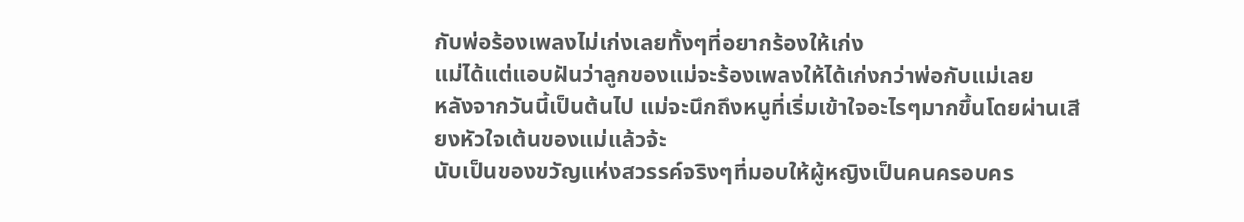กับพ่อร้องเพลงไม่เก่งเลยทั้งๆที่อยากร้องให้เก่ง
แม่ได้แต่แอบฝันว่าลูกของแม่จะร้องเพลงให้ได้เก่งกว่าพ่อกับแม่เลย
หลังจากวันนี้เป็นต้นไป แม่จะนึกถึงหนูที่เริ่มเข้าใจอะไรๆมากขึ้นโดยผ่านเสียงหัวใจเต้นของแม่แล้วจ้ะ
นับเป็นของขวัญแห่งสวรรค์จริงๆที่มอบให้ผู้หญิงเป็นคนครอบคร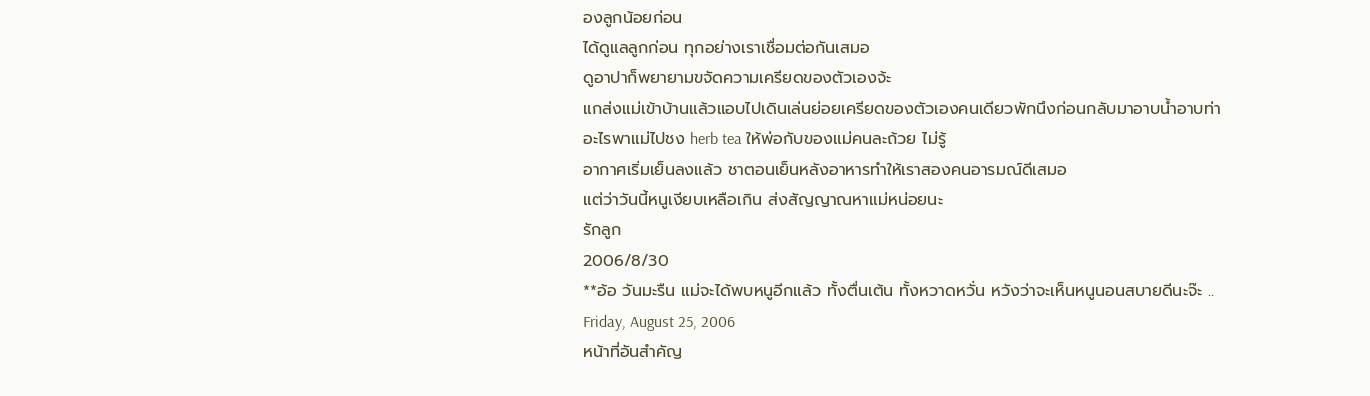องลูกน้อยก่อน
ได้ดูแลลูกก่อน ทุกอย่างเราเชื่อมต่อกันเสมอ
ดูอาปาก็พยายามขจัดความเครียดของตัวเองจ้ะ
แกส่งแม่เข้าบ้านแล้วแอบไปเดินเล่นย่อยเครียดของตัวเองคนเดียวพักนึงก่อนกลับมาอาบน้ำอาบท่า
อะไรพาแม่ไปชง herb tea ให้พ่อกับของแม่คนละถ้วย ไม่รู้
อากาศเริ่มเย็นลงแล้ว ชาตอนเย็นหลังอาหารทำให้เราสองคนอารมณ์ดีเสมอ
แต่ว่าวันนี้หนูเงียบเหลือเกิน ส่งสัญญาณหาแม่หน่อยนะ
รักลูก
2006/8/30
**อ้อ วันมะรืน แม่จะได้พบหนูอีกแล้ว ทั้งตื่นเต้น ทั้งหวาดหวั่น หวังว่าจะเห็นหนูนอนสบายดีนะจ๊ะ ..
Friday, August 25, 2006
หน้าที่อันสำคัญ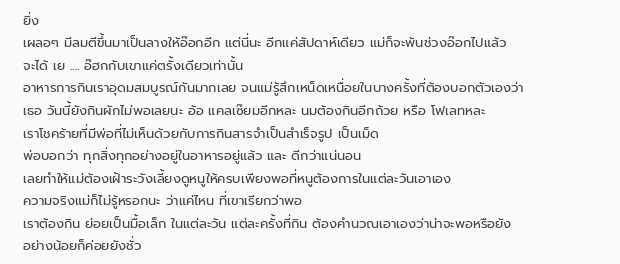ยิ่ง
เผลอๆ มีลมตีขึ้นมาเป็นลางให้อ๊อกอีก แต่นี่นะ อีกแค่สัปดาห์เดียว แม่ก็จะพ้นช่วงอ๊อกไปแล้ว
จะได้ เย .... อ๊ฮกกับเขาแค่ตรั้งเดียวเท่านั้น
อาหารการกินเราอุดมสมบูรณ์กันมากเลย จนแม่รู้สึกเหน็ดเหนื่อยในบางครั้งที่ต้องบอกตัวเองว่า
เธอ วันนี้ยังกินผักไม่พอเลยนะ อ้อ แคลเซ๊ยมอีกหละ นมต้องกินอีกถ้วย หรือ โฟเลทหละ
เราโชคร้ายที่มีพ่อที่ไม่เห็นด้วยกับการกินสารจำเป็นสำเร็จรูป เป็นเม็ด
พ่อบอกว่า ทุกสิ่งทุกอย่างอยู่ในอาหารอยู่แล้ว และ ดีกว่าแน่นอน
เลยทำให้แม่ต้องเฝ้าระวังเลี้ยงดูหนูให้ครบเพียงพอที่หนูต้องการในแต่ละวันเอาเอง
ความจริงแม่ก็ไม่รู้หรอกนะ ว่าแค่ไหน ที่เขาเรียกว่าพอ
เราต้องกิน ย่อยเป็นมื้อเล็ก ในแต่ละวัน แต่ละครั้งที่กิน ต้องคำนวณเอาเองว่าน่าจะพอหรือยัง
อย่างน้อยก็ค่อยยังชั่ว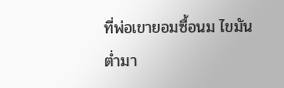ที่พ่อเขายอมซื้อนม ไขมันต่ำมา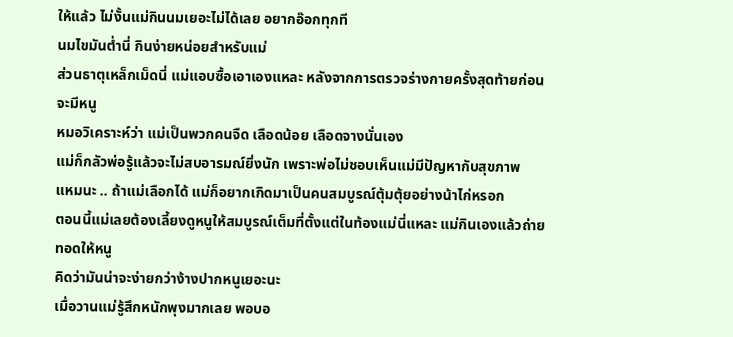ให้แล้ว ไม่งั้นแม่กินนมเยอะไม่ได้เลย อยากอ๊อกทุกที
นมไขมันต่ำนี่ กินง่ายหน่อยสำหรับแม่
ส่วนธาตุเหล็กเม็ดนี่ แม่แอบซื้อเอาเองแหละ หลังจากการตรวจร่างกายครั้งสุดท้ายก่อนจะมีหนู
หมอวิเคราะห์ว่า แม่เป็นพวกคนจืด เลือดน้อย เลือดจางนั่นเอง
แม่ก็กลัวพ่อรู้แล้วจะไม่สบอารมณ์ยิ่งนัก เพราะพ่อไม่ชอบเห็นแม่มีปัญหากับสุขภาพ
แหมนะ .. ถ้าแม่เลือกได้ แม่ก็อยากเกิดมาเป็นคนสมบูรณ์ตุ้มตุ้ยอย่างน้าไก่หรอก
ตอนนี้แม่เลยต้องเลี้ยงดูหนูให้สมบูรณ์เต็มที่ตั้งแต่ในท้องแม่นี่แหละ แม่กินเองแล้วถ่ายทอดให้หนู
คิดว่ามันน่าจะง่ายกว่าง้างปากหนูเยอะนะ
เมื่อวานแม่รู้สึกหนักพุงมากเลย พอบอ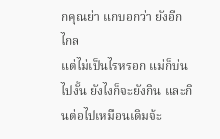กคุณย่า แกบอกว่า ยังอีกไกล
แต่ไม่เป็นไรหรอก แม่ก็บ่นไปงั้น ยังไงก็จะยังกิน และกินต่อไปเหมือนเดิมจ้ะ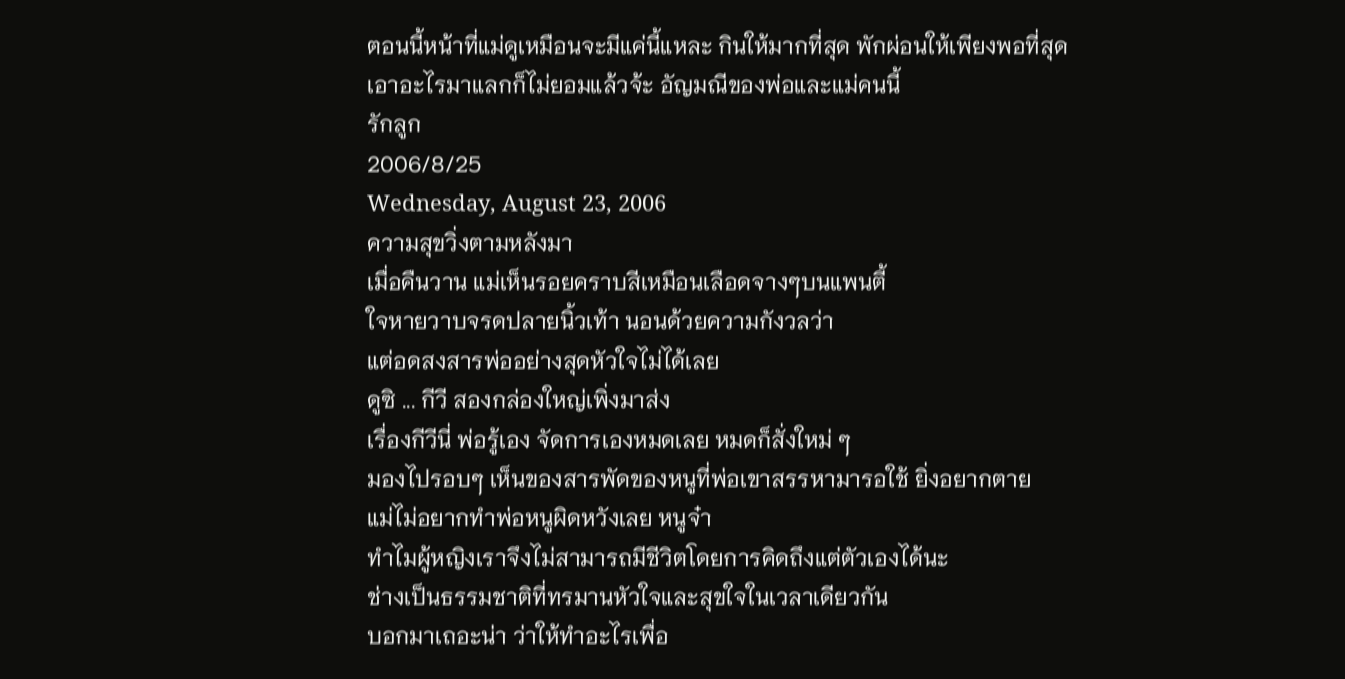ตอนนี้หน้าที่แม่ดูเหมือนจะมีแค่นี้แหละ กินให้มากที่สุด พักผ่อนให้เพียงพอที่สุด
เอาอะไรมาแลกก็ไม่ยอมแล้วจ้ะ อัญมณีของพ่อและแม่คนนี้
รักลูก
2006/8/25
Wednesday, August 23, 2006
ความสุขวิ่งตามหลังมา
เมื่อคืนวาน แม่เห็นรอยคราบสีเหมือนเลือดจางๆบนแพนตี้
ใจหายวาบจรดปลายนิ้วเท้า นอนด้วยความกังวลว่า
แต่อดสงสารพ่ออย่างสุดหัวใจไม่ได้เลย
ดูซิ ... กีวี สองกล่องใหญ่เพิ่งมาส่ง
เรื่องกีวีนี่ พ่อรู้เอง จัดการเองหมดเลย หมดก็สั่งใหม่ ๆ
มองไปรอบๆ เห็นของสารพัดของหนูที่พ่อเขาสรรหามารอใช้ ยิ่งอยากตาย
แม่ไม่อยากทำพ่อหนูผิดหวังเลย หนูจ๋า
ทำไมผู้หญิงเราจึงไม่สามารถมีชีวิตโดยการคิดถึงแต่ตัวเองได้นะ
ช่างเป็นธรรมชาติที่ทรมานหัวใจและสุขใจในเวลาเดียวกัน
บอกมาเถอะน่า ว่าให้ทำอะไรเพื่อ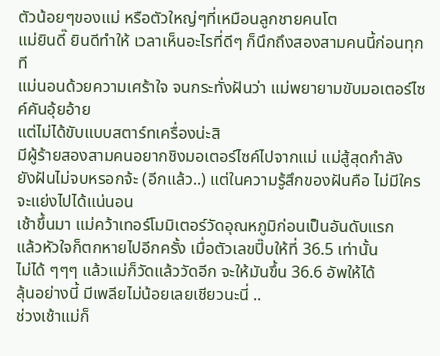ตัวน้อยๆของแม่ หรือตัวใหญ่ๆที่เหมือนลูกชายคนโต
แม่ยินดี๊ ยินดีทำให้ เวลาเห็นอะไรที่ดีๆ ก็นึกถึงสองสามคนนี้ก่อนทุกที
แม่นอนด้วยความเศร้าใจ จนกระทั่งฝันว่า แม่พยายามขับมอเตอร์ไซค์คันอุ้ยอ้าย
แต่ไม่ได้ขับแบบสตาร์ทเครื่องน่ะสิ
มีผู้ร้ายสองสามคนอยากชิงมอเตอร์ไซค์ไปจากแม่ แม่สู้สุดกำลัง
ยังฝันไม่จบหรอกจ้ะ (อีกแล้ว..) แต่ในความรู้สึกของฝันคือ ไม่มีใครจะแย่งไปได้แน่นอน
เช้าขึ้นมา แม่คว้าเทอร์โมมิเตอร์วัดอุณหภูมิก่อนเป็นอันดับแรก
แล้วหัวใจก็ตกหายไปอีกครั้ง เมื่อตัวเลขปิ๊บให้ที่ 36.5 เท่านั้น
ไม่ได้ ๆๆๆ แล้วแม่ก็วัดแล้ววัดอีก จะให้มันขึ้น 36.6 อัพให้ได้
ลุ้นอย่างนี้ มีเพลียไม่น้อยเลยเชียวนะนี่ ..
ช่วงเช้าแม่ก็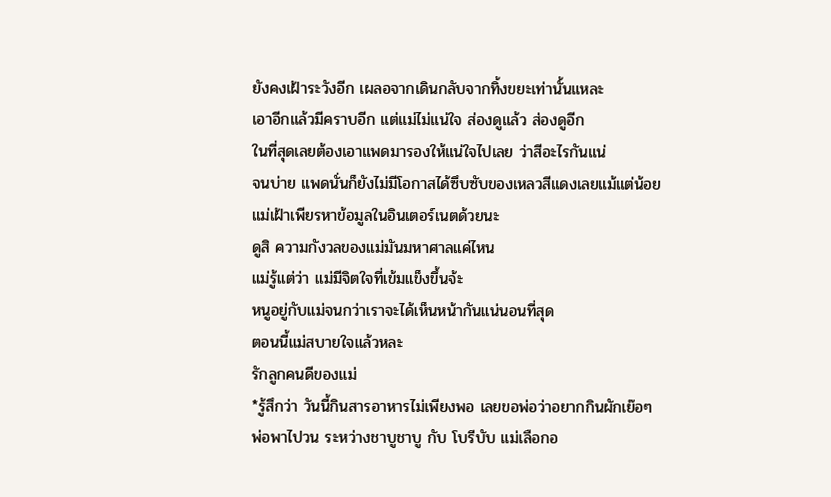ยังคงเฝ้าระวังอีก เผลอจากเดินกลับจากทิ้งขยะเท่านั้นแหละ
เอาอีกแล้วมีคราบอีก แต่แม่ไม่แน่ใจ ส่องดูแล้ว ส่องดูอีก
ในที่สุดเลยต้องเอาแพดมารองให้แน่ใจไปเลย ว่าสีอะไรกันแน่
จนบ่าย แพดนั่นก็ยังไม่มีโอกาสได้ซึบซับของเหลวสีแดงเลยแม้แต่น้อย
แม่เฝ้าเพียรหาข้อมูลในอินเตอร์เนตด้วยนะ
ดูสิ ความกังวลของแม่มันมหาศาลแค่ไหน
แม่รู้แต่ว่า แม่มีจิตใจที่เข้มแข็งขึ้นจ้ะ
หนูอยู่กับแม่จนกว่าเราจะได้เห็นหน้ากันแน่นอนที่สุด
ตอนนี้แม่สบายใจแล้วหละ
รักลูกคนดีของแม่
*รู้สึกว่า วันนี้กินสารอาหารไม่เพียงพอ เลยขอพ่อว่าอยากกินผักเย๊อๆ
พ่อพาไปวน ระหว่างชาบูชาบู กับ โบรีบับ แม่เลือกอ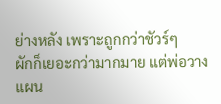ย่างหลัง เพราะถูกกว่าชัวร์ๆ
ผักก็เยอะกว่ามากมาย แต่พ่อวางแผน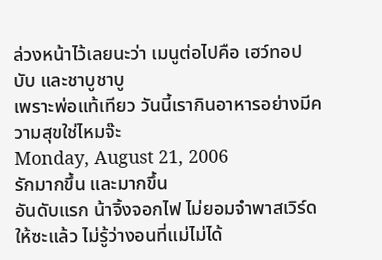ล่วงหน้าไว้เลยนะว่า เมนูต่อไปคือ เฮว์ทอปบับ และชาบูชาบู
เพราะพ่อแท้เทียว วันนี้เรากินอาหารอย่างมีความสุขใช่ไหมจ๊ะ
Monday, August 21, 2006
รักมากขึ้น และมากขึ้น
อันดับแรก น้าจิ้งจอกไฟ ไม่ยอมจำพาสเวิร์ดให้ซะแล้ว ไม่รู้ว่างอนที่แม่ไม่ได้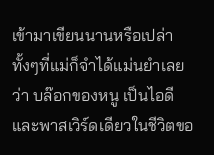เข้ามาเขียนนานหรือเปล่า
ทั้งๆที่แม่ก็จำได้แม่นยำเลยว่า บล๊อกของหนู เป็นไอดีและพาสเวิร์ดเดียวในชีวิตขอ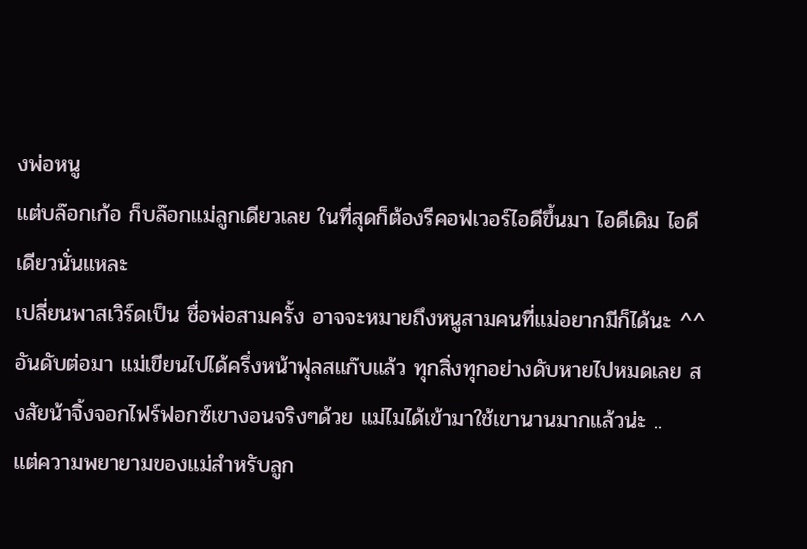งพ่อหนู
แต่บล๊อกเก้อ ก็บล๊อกแม่ลูกเดียวเลย ในที่สุดก็ต้องรีคอฟเวอร์ไอดีขึ้นมา ไอดีเดิม ไอดีเดียวนั่นแหละ
เปลี่ยนพาสเวิร์ดเป็น ชื่อพ่อสามครั้ง อาจจะหมายถึงหนูสามคนที่แม่อยากมีก็ได้นะ ^^
อันดับต่อมา แม่เขียนไปได้ครึ่งหน้าฟุลสแก๊บแล้ว ทุกสิ่งทุกอย่างดับหายไปหมดเลย สงสัยน้าจิ้งจอกไฟร์ฟอกซ์เขางอนจริงๆด้วย แม่ไมได้เข้ามาใช้เขานานมากแล้วน่ะ ..
แต่ความพยายามของแม่สำหรับลูก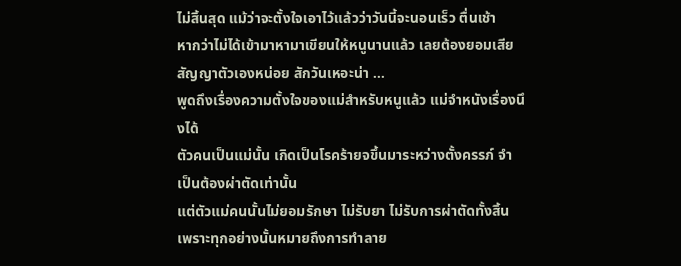ไม่สิ้นสุด แม้ว่าจะตั้งใจเอาไว้แล้วว่าวันนี้จะนอนเร็ว ตื่นเช้า
หากว่าไม่ได้เข้ามาหามาเขียนให้หนูนานแล้ว เลยต้องยอมเสียสัญญาตัวเองหน่อย สักวันเหอะน่า ...
พูดถึงเรื่องความตั้งใจของแม่สำหรับหนูแล้ว แม่จำหนังเรื่องนึงได้
ตัวคนเป็นแม่นั้น เกิดเป็นโรคร้ายจขึ้นมาระหว่างตั้งครรภ์ จำเป็นต้องผ่าตัดเท่านั้น
แต่ตัวแม่คนนั้นไม่ยอมรักษา ไม่รับยา ไม่รับการผ่าตัดทั้งสิ้น เพราะทุกอย่างนั้นหมายถึงการทำลาย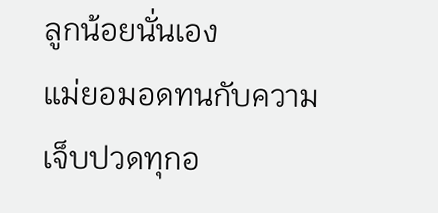ลูกน้อยนั่นเอง
แม่ยอมอดทนกับความเจ็บปวดทุกอ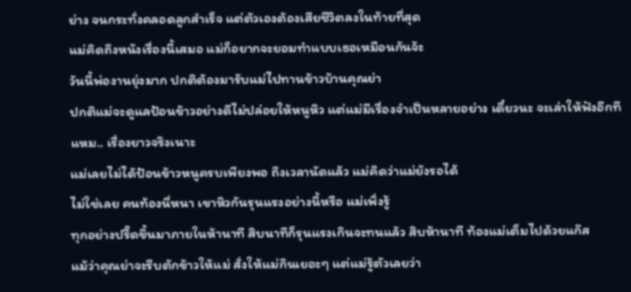ย่าง จนกระทั่งคลอดลูกสำเร็จ แต่ตัวเองต้องเสียชีวิตลงในท้ายที่สุด
แม่คิดถึงหนังเรื่องนี้เสมอ แม่ก็อยากจะยอมทำแบบเธอเหมือนกันจ้ะ
วันนี้พ่องานยุ่งมาก ปกติต้องมารับแม่ไปทานข้าวบ้านคุณย่า
ปกติแม่จะดูแลป้อนข้าวอย่างดีไม่ปล่อยให้หนูหิว แต่แม่มีเรื่องจำเป็นหลายอย่าง เดี๋ยวนะ จะเล่าให้ฟังอีกที แหม.. เรื่องยาวจริงเนาะ
แม่เลยไม่ได้ป้อนข้าวหนูครบเพียงพอ ถึงเวลานัดแล้ว แม่คิดว่าแม่ยังรอได้
ไม่ใช่เลย คนท้องนี่หนา เขาหิวกันรุนแรงอย่างนี้หรือ แม่เพิ่งรู้
ทุกอย่างปรี๊ดขึ้นมาภายในห้านาที สิบนาทีก็รุนแรงเกินจะทนแล้ว สิบห้านาที ท้องแม่เต็มไปด้วยแก๊ส
แม้ว่าคุณย่าจะรีบตักข้าวให้แม่ สั่งให้แม่กินเยอะๆ แต่แม่รู้ตัวเลยว่า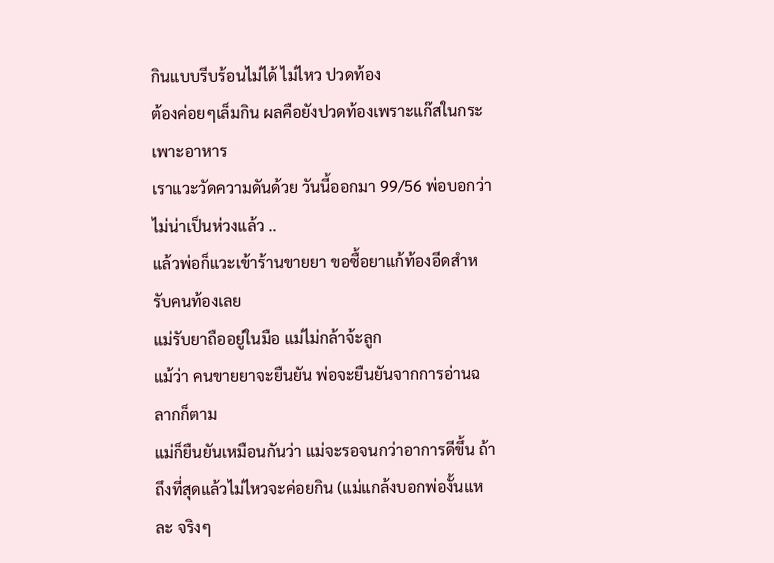กินแบบรีบร้อนไม่ได้ ไม่ไหว ปวดท้อง
ต้องค่อยๆเล็มกิน ผลคือยังปวดท้องเพราะแก๊สในกระเพาะอาหาร
เราแวะวัดความดันด้วย วันนี้ออกมา 99/56 พ่อบอกว่า ไม่น่าเป็นห่วงแล้ว ..
แล้วพ่อก็แวะเข้าร้านขายยา ขอซื้อยาแก้ท้องอีดสำหรับคนท้องเลย
แม่รับยาถืออยู่ในมือ แม่ไม่กล้าจ้ะลูก
แม้ว่า คนขายยาจะยืนยัน พ่อจะยืนยันจากการอ่านฉลากก็ตาม
แม่ก็ยืนยันเหมือนกันว่า แม่จะรอจนกว่าอาการดีขึ้น ถ้าถึงที่สุดแล้วไม่ไหวจะค่อยกิน (แม่แกล้งบอกพ่องั้นแหละ จริงๆ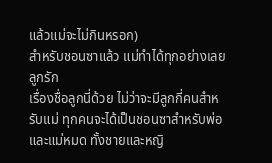แล้วแม่จะไม่กินหรอก)
สำหรับชอนซาแล้ว แม่ทำได้ทุกอย่างเลย ลูกรัก
เรื่องชื่อลูกนี่ด้วย ไม่ว่าจะมีลูกกี่คนสำหรับแม่ ทุกคนจะได้เป็นชอนซาสำหรับพ่อและแม่หมด ทั้งชายและหญิ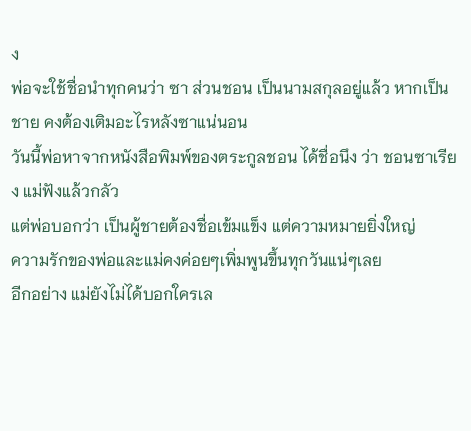ง
พ่อจะใช้ชื่อนำทุกคนว่า ซา ส่วนชอน เป็นนามสกุลอยู่แล้ว หากเป็นชาย คงต้องเติมอะไรหลังซาแน่นอน
วันนี้พ่อหาจากหนังสือพิมพ์ของตระกูลชอน ได้ชื่อนึง ว่า ชอนซาเรียง แม่ฟังแล้วกลัว
แต่พ่อบอกว่า เป็นผู้ชายต้องชื่อเข้มแข็ง แต่ความหมายยิ่งใหญ่
ความรักของพ่อและแม่คงค่อยๆเพิ่มพูนขึ้นทุกวันแน่ๆเลย
อีกอย่าง แม่ยังไม่ได้บอกใครเล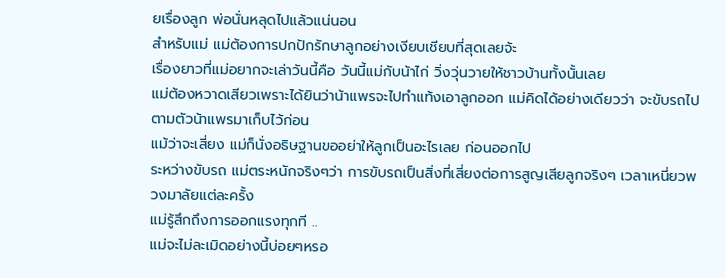ยเรื่องลูก พ่อนั่นหลุดไปแล้วแน่นอน
สำหรับแม่ แม่ต้องการปกปักรักษาลูกอย่างเงียบเชียบที่สุดเลยจ้ะ
เรื่องยาวที่แม่อยากจะเล่าวันนี้คือ วันนี้แม่กับน้าไก่ วิ่งวุ่นวายให้ชาวบ้านทั้งนั้นเลย
แม่ต้องหวาดเสียวเพราะได้ยินว่าน้าแพรจะไปทำแท้งเอาลูกออก แม่คิดได้อย่างเดียวว่า จะขับรถไปตามตัวน้าแพรมาเก็บไว้ก่อน
แม้ว่าจะเสี่ยง แม่ก็นั่งอธิษฐานขออย่าให้ลูกเป็นอะไรเลย ก่อนออกไป
ระหว่างขับรถ แม่ตระหนักจริงๆว่า การขับรถเป็นสิ่งที่เสี่ยงต่อการสูญเสียลูกจริงๆ เวลาเหนี่ยวพวงมาลัยแต่ละครั้ง
แม่รู้สึกถึงการออกแรงทุกที ..
แม่จะไม่ละเมิดอย่างนี้บ่อยๆหรอ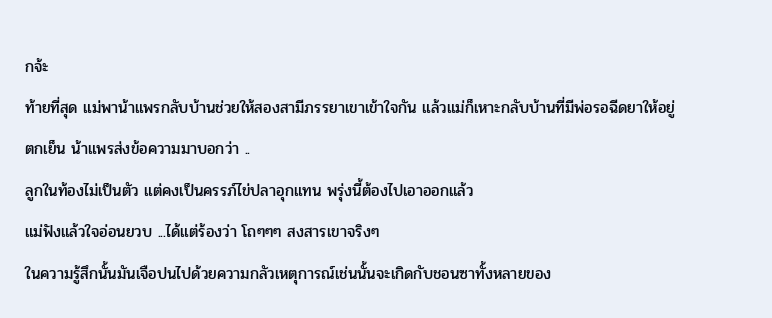กจ้ะ
ท้ายที่สุด แม่พาน้าแพรกลับบ้านช่วยให้สองสามีภรรยาเขาเข้าใจกัน แล้วแม่ก็เหาะกลับบ้านที่มีพ่อรอฉีดยาให้อยู่
ตกเย็น น้าแพรส่งข้อความมาบอกว่า ..
ลูกในท้องไม่เป็นตัว แต่คงเป็นครรภ์ไข่ปลาอุกแทน พรุ่งนี้ต้องไปเอาออกแล้ว
แม่ฟังแล้วใจอ่อนยวบ ...ได้แต่ร้องว่า โถๆๆๆ สงสารเขาจริงๆ
ในความรู้สึกนั้นมันเจือปนไปด้วยความกลัวเหตุการณ์เช่นนั้นจะเกิดกับชอนซาทั้งหลายของ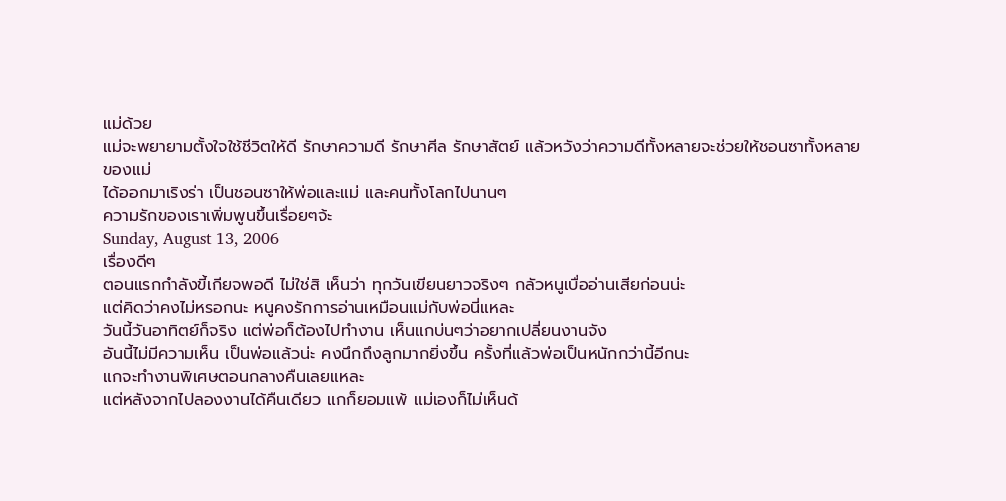แม่ด้วย
แม่จะพยายามตั้งใจใช้ชีวิตใหัดี รักษาความดี รักษาศีล รักษาสัตย์ แล้วหวังว่าความดีทั้งหลายจะช่วยให้ชอนซาทั้งหลายของแม่
ได้ออกมาเริงร่า เป็นชอนซาให้พ่อและแม่ และคนทั้งโลกไปนานๆ
ความรักของเราเพิ่มพูนขึ้นเรื่อยๆจ้ะ
Sunday, August 13, 2006
เรื่องดีๆ
ตอนแรกกำลังขี้เกียจพอดี ไม่ใช่สิ เห็นว่า ทุกวันเขียนยาวจริงๆ กลัวหนูเบื่ออ่านเสียก่อนน่ะ
แต่คิดว่าคงไม่หรอกนะ หนูคงรักการอ่านเหมือนแม่กับพ่อนี่แหละ
วันนี้วันอาทิตย์ก็จริง แต่พ่อก็ต้องไปทำงาน เห็นแกบ่นๆว่าอยากเปลี่ยนงานจัง
อันนี้ไม่มีความเห็น เป็นพ่อแล้วน่ะ คงนึกถึงลูกมากยิ่งขึ้น ครั้งที่แล้วพ่อเป็นหนักกว่านี้อีกนะ
แกจะทำงานพิเศษตอนกลางคืนเลยแหละ
แต่หลังจากไปลองงานได้คืนเดียว แกก็ยอมแพ้ แม่เองก็ไม่เห็นด้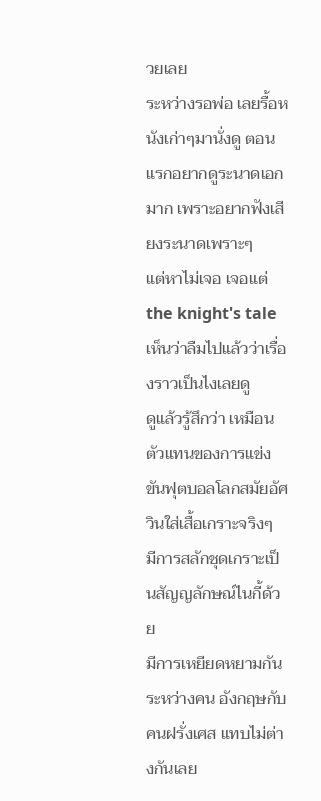วยเลย
ระหว่างรอพ่อ เลยรื้อหนังเก่าๆมานั่งดู ตอนแรกอยากดูระนาดเอกมาก เพราะอยากฟังเสียงระนาดเพราะๆ
แต่หาไม่เจอ เจอแต่ the knight's tale เห็นว่าลืมไปแล้วว่าเรื่องราวเป็นไงเลยดู
ดูแล้วรู้สึกว่า เหมือนตัวแทนของการแข่งขันฟุตบอลโลกสมัยอัศวินใส่เสื้อเกราะจริงๆ
มีการสลักชุดเกราะเป็นสัญญลักษณ์ไนกี้ด้วย
มีการเหยียดหยามกันระหว่างคน อังกฤษกับคนฝรั่งเศส แทบไม่ต่างกันเลย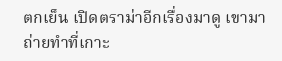ตกเย็น เปิดตราม่าอีกเรื่องมาดู เขามาถ่ายทำที่เกาะ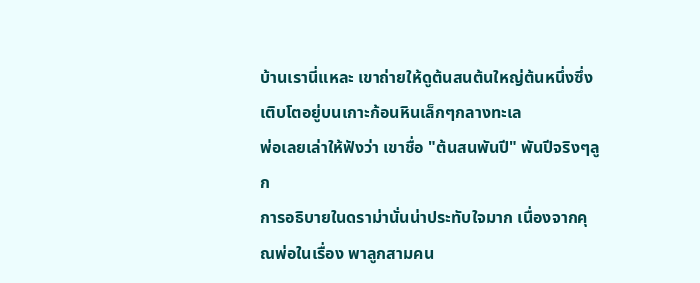บ้านเรานี่แหละ เขาถ่ายให้ดูต้นสนต้นใหญ่ต้นหนึ่งซึ่งเติบโตอยู่บนเกาะก้อนหินเล็กๆกลางทะเล
พ่อเลยเล่าให้ฟังว่า เขาชื่อ "ต้นสนพันปี" พันปีจริงๆลูก
การอธิบายในดราม่านั่นน่าประทับใจมาก เนื่องจากคุณพ่อในเรื่อง พาลูกสามคน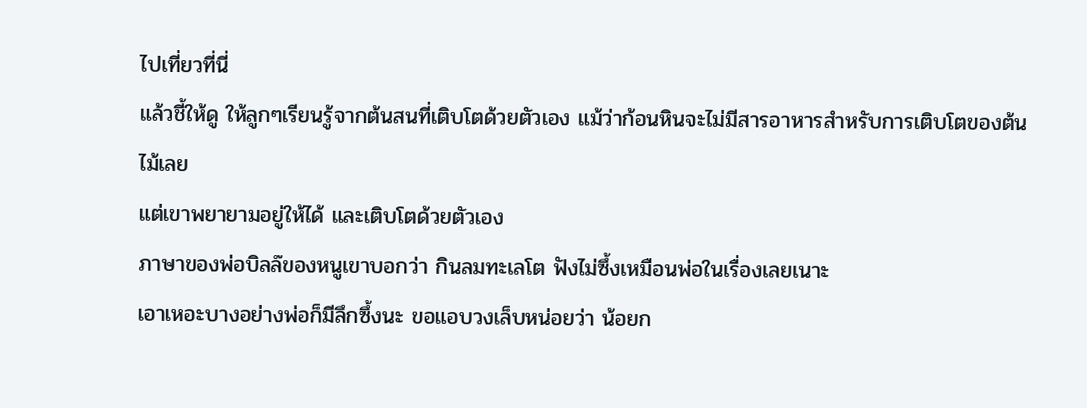ไปเที่ยวที่นี่
แล้วชี้ให้ดู ให้ลูกๆเรียนรู้จากต้นสนที่เติบโตด้วยตัวเอง แม้ว่าก้อนหินจะไม่มีสารอาหารสำหรับการเติบโตของต้นไม้เลย
แต่เขาพยายามอยู่ให้ได้ และเติบโตด้วยตัวเอง
ภาษาของพ่อบิลล๊ของหนูเขาบอกว่า กินลมทะเลโต ฟังไม่ซึ้งเหมือนพ่อในเรื่องเลยเนาะ
เอาเหอะบางอย่างพ่อก็มีลึกซึ้งนะ ขอแอบวงเล็บหน่อยว่า น้อยก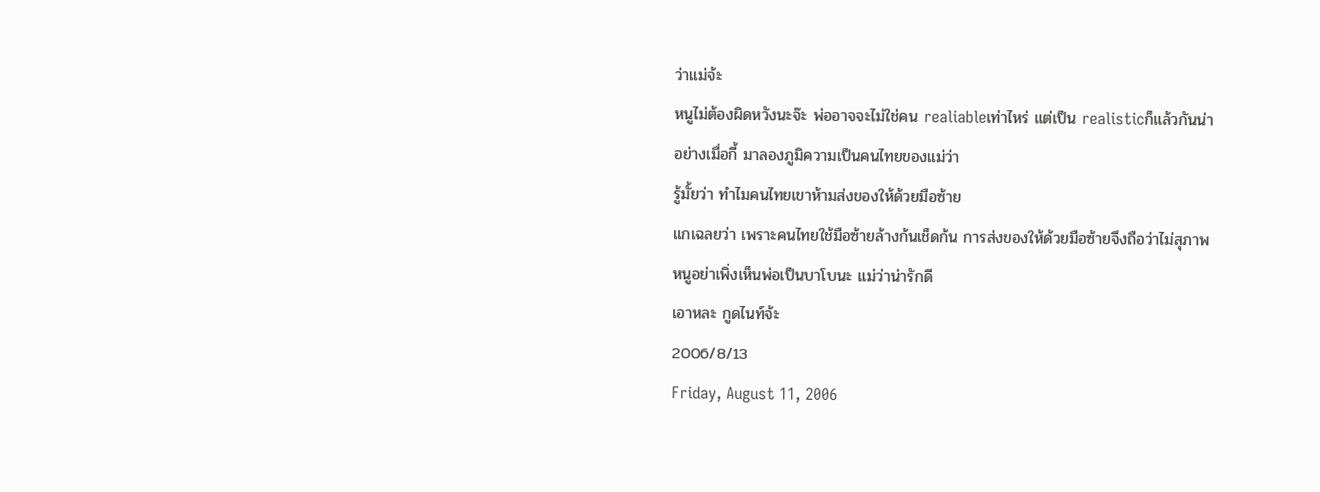ว่าแม่จ้ะ
หนูไม่ต้องผิดหวังนะจ๊ะ พ่ออาจจะไม่ใช่คน realiableเท่าไหร่ แต่เป็น realisticก็แล้วกันน่า
อย่างเมื่อกี้ มาลองภูมิความเป็นคนไทยของแม่ว่า
รู้มั้ยว่า ทำไมคนไทยเขาห้ามส่งของให้ด้วยมือซ้าย
แกเฉลยว่า เพราะคนไทยใช้มือซ้ายล้างก้นเช็ดก้น การส่งของให้ด้วยมือซ้ายจึงถือว่าไม่สุภาพ
หนูอย่าเพิ่งเห็นพ่อเป็นบาโบนะ แม่ว่าน่ารักดี
เอาหละ กูดไนท์จ้ะ
2006/8/13
Friday, August 11, 2006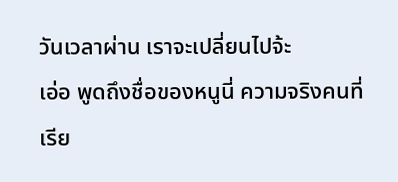วันเวลาผ่าน เราจะเปลี่ยนไปจ้ะ
เอ่อ พูดถึงชื่อของหนูนี่ ความจริงคนที่เรีย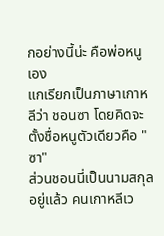กอย่างนี้น่ะ คือพ่อหนูเอง
แกเรียกเป็นภาษาเกาหลีว่า ชอนซา โดยคิดจะตั้งชื่อหนูตัวเดียวคือ "ซา"
ส่วนชอนนี่เป็นนามสกุลอยู่แล้ว คนเกาหลีเว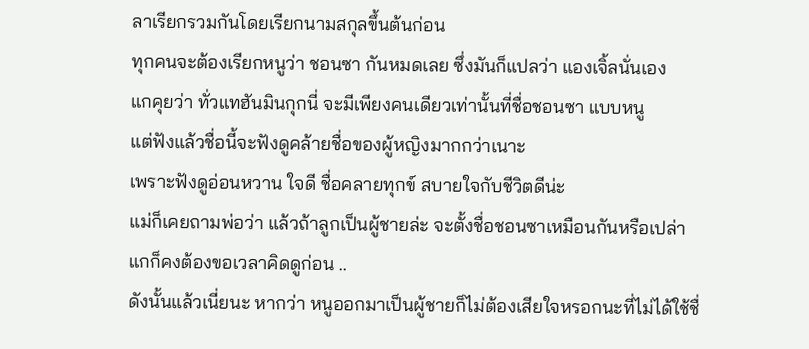ลาเรียกรวมกันโดยเรียกนามสกุลขึ้นต้นก่อน
ทุกคนจะต้องเรียกหนูว่า ชอนซา กันหมดเลย ซึ่งมันก็แปลว่า แองเจิ้ลนั่นเอง
แกคุยว่า ทั่วแทฮันมินกุกนี่ จะมีเพียงคนเดียวเท่านั้นที่ชื่อชอนซา แบบหนู
แต่ฟังแล้วชื่อนี้จะฟังดูคล้ายชื่อของผู้หญิงมากกว่าเนาะ
เพราะฟังดูอ่อนหวาน ใจดี ชื่อคลายทุกข์ สบายใจกับชีวิตดีน่ะ
แม่ก็เคยถามพ่อว่า แล้วถ้าลูกเป็นผู้ชายล่ะ จะตั้งชื่อชอนซาเหมือนกันหรือเปล่า
แกก็คงต้องขอเวลาคิดดูก่อน ..
ดังนั้นแล้วเนี่ยนะ หากว่า หนูออกมาเป็นผู้ชายก็ไม่ต้องเสียใจหรอกนะที่ไม่ได้ใช้ชื่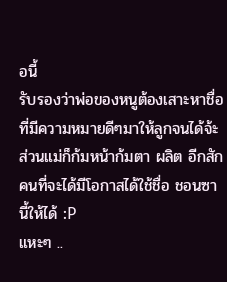อนี้
รับรองว่าพ่อของหนูต้องเสาะหาชื่อที่มีความหมายดีๆมาให้ลูกจนได้จ้ะ
ส่วนแม่ก็ก้มหน้าก้มตา ผลิต อีกสักคนที่จะได้มีโอกาสได้ใช้ชื่อ ชอนซา นี้ให้ได้ :P
แหะๆ ..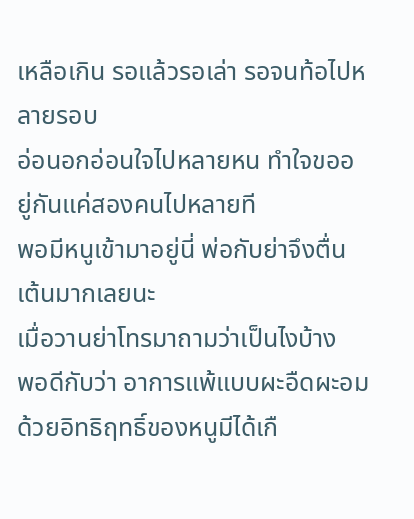เหลือเกิน รอแล้วรอเล่า รอจนท้อไปหลายรอบ
อ่อนอกอ่อนใจไปหลายหน ทำใจขออยู่กันแค่สองคนไปหลายที
พอมีหนูเข้ามาอยู่นี่ พ่อกับย่าจึงตื่นเต้นมากเลยนะ
เมื่อวานย่าโทรมาถามว่าเป็นไงบ้าง
พอดีกับว่า อาการแพ้แบบผะอืดผะอมด้วยอิทธิฤทธิ์ของหนูมีได้เกื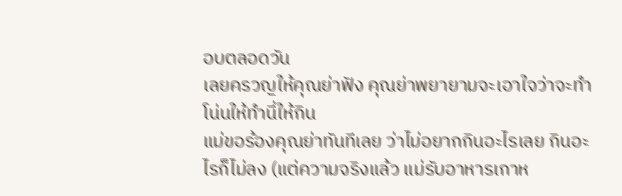อบตลอดวัน
เลยครวญให้คุณย่าฟัง คุณย่าพยายามจะเอาใจว่าจะทำโน่นให้ทำนี่ให้กิน
แม่ขอร้องคุณย่าทันทีเลย ว่าไม่อยากกินอะไรเลย กินอะไรก็ไม่ลง (แต่ความจริงแล้ว แม่รับอาหารเกาห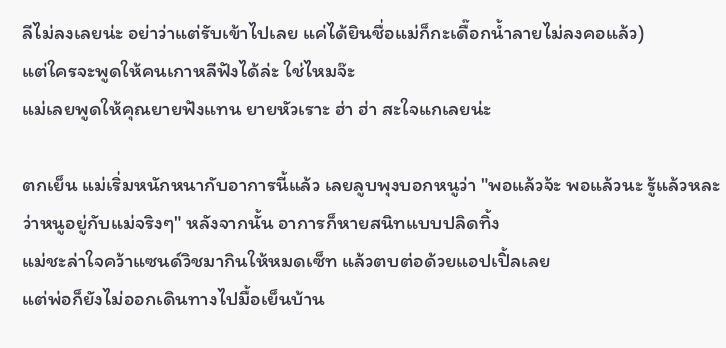ลีไม่ลงเลยน่ะ อย่าว่าแต่รับเข้าไปเลย แค่ได้ยินชื่อแม่ก็กะเดื๊อกน้ำลายไม่ลงคอแล้ว)
แต่ใครจะพูดให้คนเกาหลีฟังได้ล่ะ ใช่ไหมจ๊ะ
แม่เลยพูดให้คุณยายฟังแทน ยายหัวเราะ ฮ่า ฮ่า สะใจแกเลยน่ะ

ตกเย็น แม่เริ่มหนักหนากับอาการนี้แล้ว เลยลูบพุงบอกหนูว่า "พอแล้วจ้ะ พอแล้วนะ รู้แล้วหละว่าหนูอยู่กับแม่จริงๆ" หลังจากนั้น อาการก็หายสนิทแบบปลิดทิ้ง
แม่ชะล่าใจคว้าแซนด์วิชมากินให้หมดเซ็ท แล้วตบต่อด้วยแอปเปิ้ลเลย
แต่พ่อก็ยังไม่ออกเดินทางไปมื้อเย็นบ้าน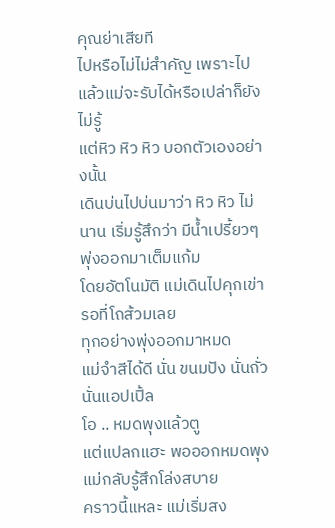คุณย่าเสียที
ไปหรือไม่ไม่สำคัญ เพราะไปแล้วแม่จะรับได้หรือเปล่าก็ยังไม่รู้
แต่หิว หิว หิว บอกตัวเองอย่างนั้น
เดินบ่นไปบ่นมาว่า หิว หิว ไม่นาน เริ่มรู้สึกว่า มีน้ำเปรี้ยวๆพุ่งออกมาเต็มแก้ม
โดยอัตโนมัติ แม่เดินไปคุกเข่ารอที่โถส้วมเลย
ทุกอย่างพุ่งออกมาหมด
แม่จำสีได้ดี นั่น ขนมปัง นั่นถั่ว นั่นแอปเปิ้ล
โอ .. หมดพุงแล้วตู
แต่แปลกแฮะ พอออกหมดพุง แม่กลับรู้สึกโล่งสบาย
คราวนี้แหละ แม่เริ่มสง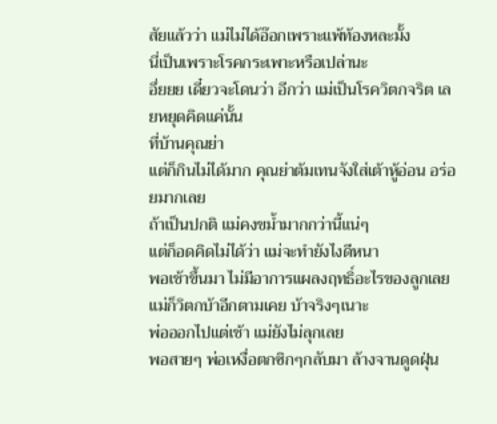สัยแล้วว่า แม่ไม่ได้อ๊อกเพราะแพ้ท้องหละมั้ง
นี่เป็นเพราะโรคกระเพาะหรือเปล่านะ
อึ่ยยย เดี๋ยวจะโดนว่า อีกว่า แม่เป็นโรควิตกจริต เลยหยุดคิดแค่นั้น
ที่บ้านคุณย่า
แต่ก็กินไม่ได้มาก คุณย่าต้มเทนจังใส่เต้าหู้อ่อน อร่อยมากเลย
ถ้าเป็นปกติ แม่คงขม้ำมากกว่านี้แน่ๆ
แต่ก็อดคิดไม่ได้ว่า แม่จะทำยังไงดีหนา
พอเช้าขึ้นมา ไม่มีอาการแผลงฤทธิ์อะไรของลูกเลย แม่ก็วิตกบ้าอีกตามเคย บ้าจริงๆเนาะ
พ่อออกไปแต่เช้า แม่ยังไม่ลุกเลย
พอสายๆ พ่อเหงื่อตกซิกๆกลับมา ล้างจานดูดฝุ่น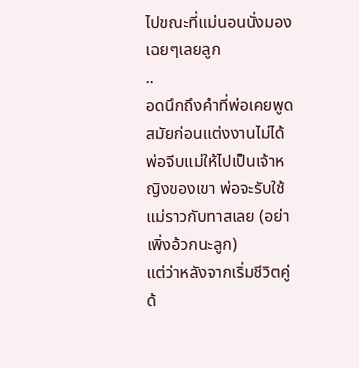ไปขณะที่แม่นอนนั่งมองเฉยๆเลยลูก
..
อดนึกถึงคำที่พ่อเคยพูดสมัยก่อนแต่งงานไม่ได้
พ่อจีบแม่ให้ไปเป็นเจ้าหญิงของเขา พ่อจะรับใช้แม่ราวกับทาสเลย (อย่าเพิ่งอ้วกนะลูก)
แต่ว่าหลังจากเริ่มชีวิตคู่ด้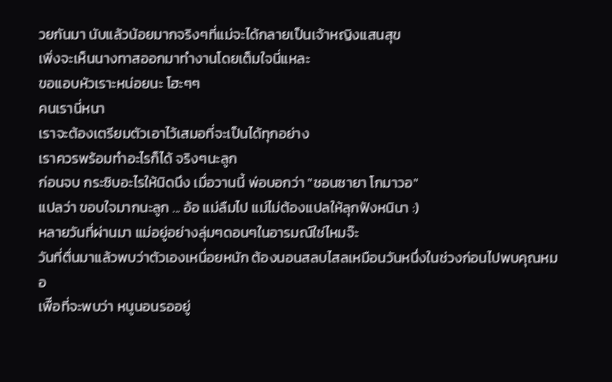วยกันมา นับแล้วน้อยมากจริงๆที่แม่จะได้กลายเป็นเจ้าหญิงแสนสุข
เพิ่งจะเห็นนางทาสออกมาทำงานโดยเต็มใจนี่แหละ
ขอแอบหัวเราะหน่อยนะ โฮะๆๆ
คนเรานี่หนา
เราจะต้องเตรียมตัวเอาไว้เสมอที่จะเป็นได้ทุกอย่าง
เราควรพร้อมทำอะไรก็ได้ จริงๆนะลูก
ก่อนจบ กระซิบอะไรให้นิดนึง เมื่อวานนี้ พ่อบอกว่า "ชอนซายา โกมาวอ"
แปลว่า ขอบใจมากนะลูก ... อ้อ แม่ลืมไป แม่ไม่ต้องแปลให้ลุกฟังหนินา :)
หลายวันที่ผ่านมา แม่อยู่อย่างลุ่มๆดอนๆในอารมณ์ใช่ไหมจ๊ะ
วันที่ตื่นมาแล้วพบว่าตัวเองเหนื่อยหนัก ต้องนอนสลบไสลเหมือนวันหนึ่งในช่วงก่อนไปพบคุณหมอ
เพืีอที่จะพบว่า หนูนอนรออยู่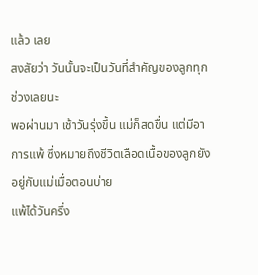แล้ว เลย
สงสัยว่า วันนั้นจะเป็นวันที่สำคัญของลูกทุกช่วงเลยนะ
พอผ่านมา เช้าวันรุ่งขึ้น แม่ก็สดขื่น แต่มีอาการแพ้ ซึ่งหมายถึงชีวิตเลือดเนื้อของลูกยังอยู่กับแม่เมื่อตอนบ่าย
แพ้ได้วันครึ่ง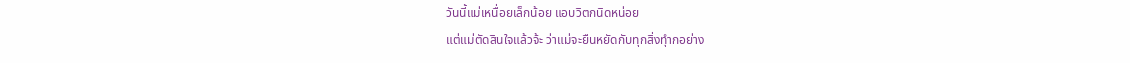วันนี้แม่เหนื่อยเล็กน้อย แอบวิตกนิดหน่อย
แต่แม่ตัดสินใจแล้วจ้ะ ว่าแม่จะยืนหยัดกับทุกสิ่งทุำกอย่าง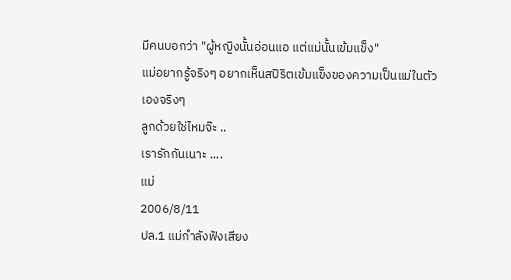มีคนบอกว่า "ผู้หญิงนั้นอ่อนแอ แต่แม่นั้นเข้มแข็ง"
แม่อยากรู้จริงๆ อยากเห็นสปิริตเข้มแข็งของความเป็นแม่ในตัวเองจริงๆ
ลูกด้วยใช่ไหมจ๊ะ ..
เรารักกันเนาะ ....
แม่
2006/8/11
ปล.1 แม่กำลังฟังเสียง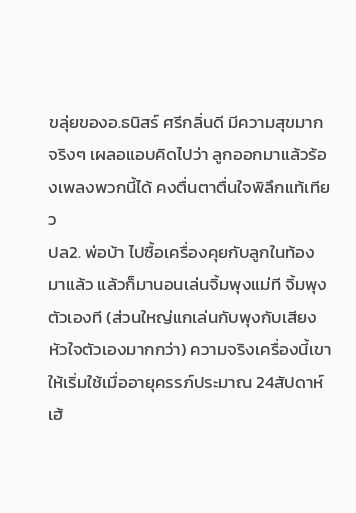ขลุ่ยของอ.ธนิสร์ ศรีกลิ่นดี มีความสุขมากจริงๆ เผลอแอบคิดไปว่า ลูกออกมาแล้วร้องเพลงพวกนี้ได้ คงตื่นตาตื่นใจพิลึกแท้เทียว
ปล2. พ่อบ้า ไปซื้อเครื่องคุยกับลูกในท้องมาแล้ว แล้วก็มานอนเล่นจิ้มพุงแม่ที จิ้มพุงตัวเองที (ส่วนใหญ่แกเล่นกับพุงกับเสียงหัวใจตัวเองมากกว่า) ความจริงเครื่องนี้เขาให้เริ่มใช้เมื่ออายุครรภ์ประมาณ 24สัปดาห์ เฮ้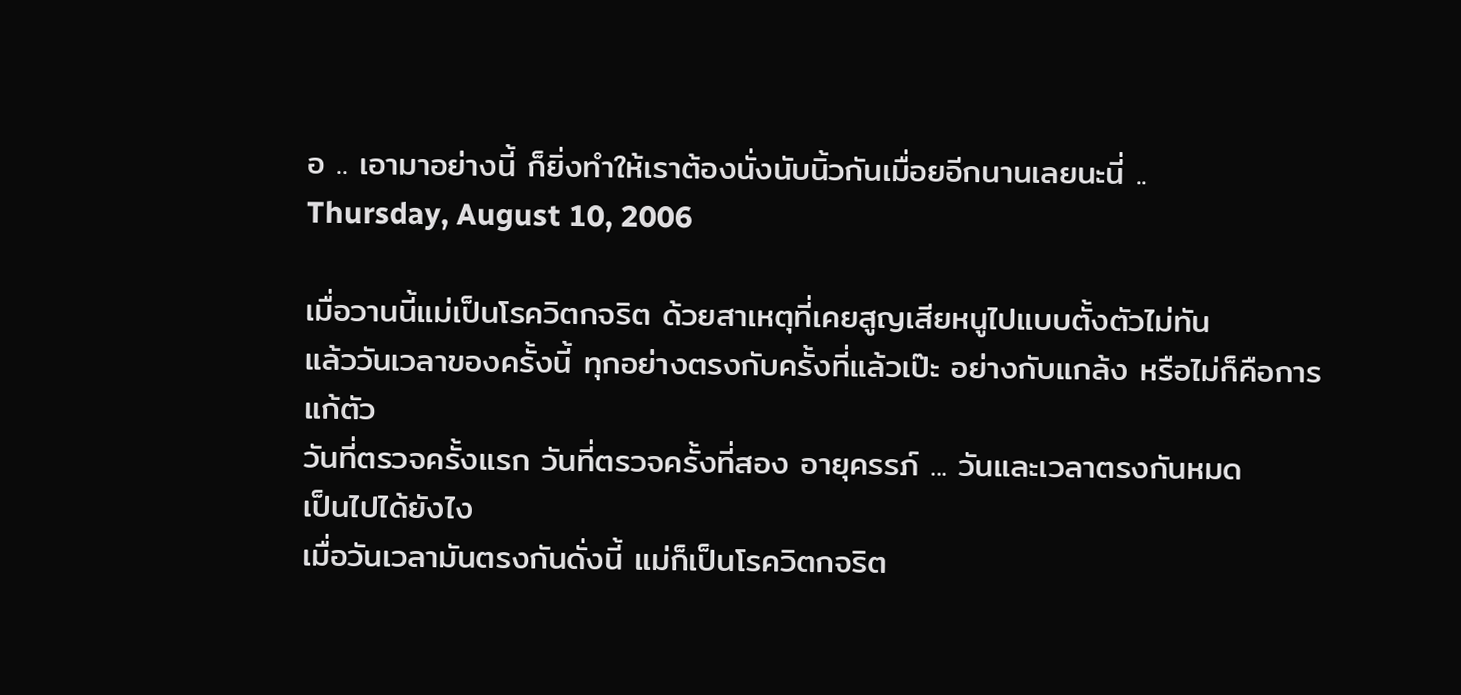อ .. เอามาอย่างนี้ ก็ยิ่งทำให้เราต้องนั่งนับนิ้วกันเมื่อยอีกนานเลยนะนี่ ..
Thursday, August 10, 2006

เมื่อวานนี้แม่เป็นโรควิตกจริต ด้วยสาเหตุที่เคยสูญเสียหนูไปแบบตั้งตัวไม่ทัน
แล้ววันเวลาของครั้งนี้ ทุกอย่างตรงกับครั้งที่แล้วเป๊ะ อย่างกับแกล้ง หรือไม่ก็คือการแก้ตัว
วันที่ตรวจครั้งแรก วันที่ตรวจครั้งที่สอง อายุครรภ์ ... วันและเวลาตรงกันหมด
เป็นไปได้ยังไง
เมื่อวันเวลามันตรงกันดั่งนี้ แม่ก็เป็นโรควิตกจริต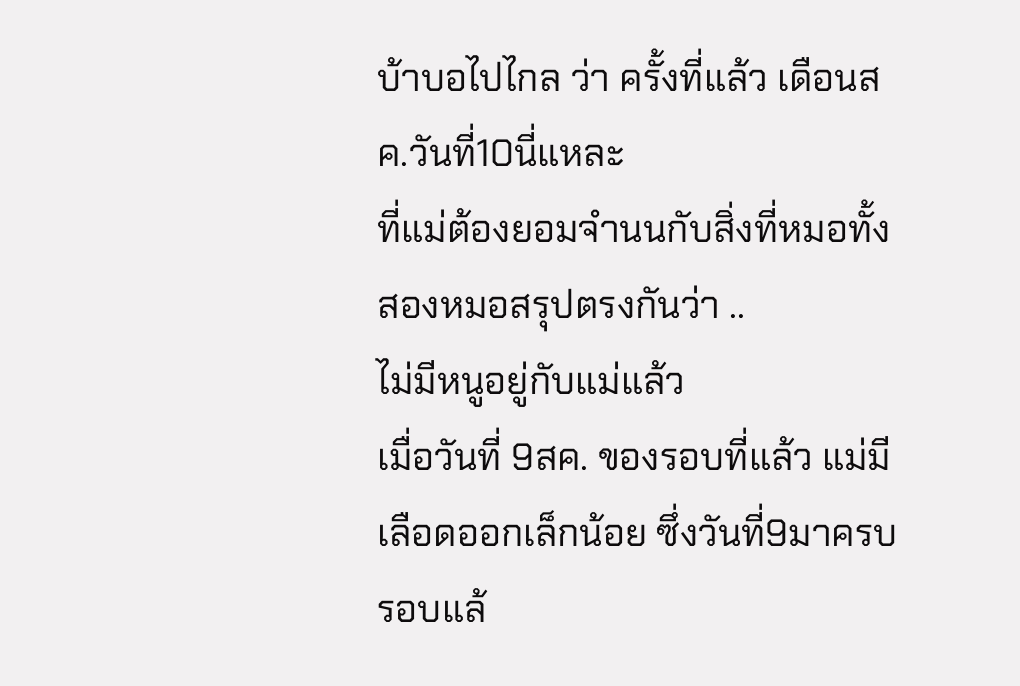บ้าบอไปไกล ว่า ครั้งที่แล้ว เดือนสค.วันที่10นี่แหละ
ที่แม่ต้องยอมจำนนกับสิ่งที่หมอทั้งสองหมอสรุปตรงกันว่า ..
ไม่มีหนูอยู่กับแม่แล้ว
เมื่อวันที่ 9สค. ของรอบที่แล้ว แม่มีเลือดออกเล็กน้อย ซึ่งวันที่9มาครบรอบแล้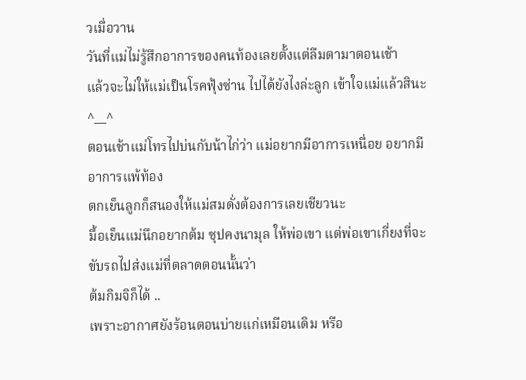วเมื่อวาน
วันที่แม่ไม่รู้สึกอาการของคนท้องเลยตั้งแต่ลืมตามาตอนเช้า
แล้วจะไม่ให้แม่เป็นโรคฟุ้งซ่าน ไปได้ยังไงล่ะลูก เข้าใจแม่แล้วสินะ ^__^
ตอนเช้าแม่โทรไปบ่นกับน้าไก่ว่า แม่อยากมีอาการเหนื่อย อยากมีอาการแพ้ท้อง
ตกเย็นลูกก็สนองให้แม่สมดั่งต้องการเลยเชียวนะ
มื้อเย็นแม่นึกอยากต้ม ซุปคงนามุล ให้พ่อเขา แต่พ่อเขาเกี่ยงที่จะขับรถไปส่งแม่ที่ตลาดตอนนั้นว่า
ต้มกิมจิก็ได้ ..
เพราะอากาศยังร้อนตอนบ่ายแก่เหมือนเดิม หรือ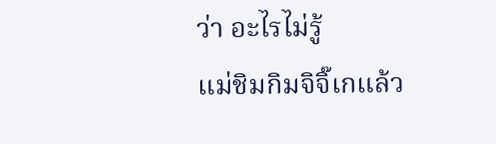ว่า อะไรไม่รู้
แม่ชิมกิมจิจิ๊เกแล้ว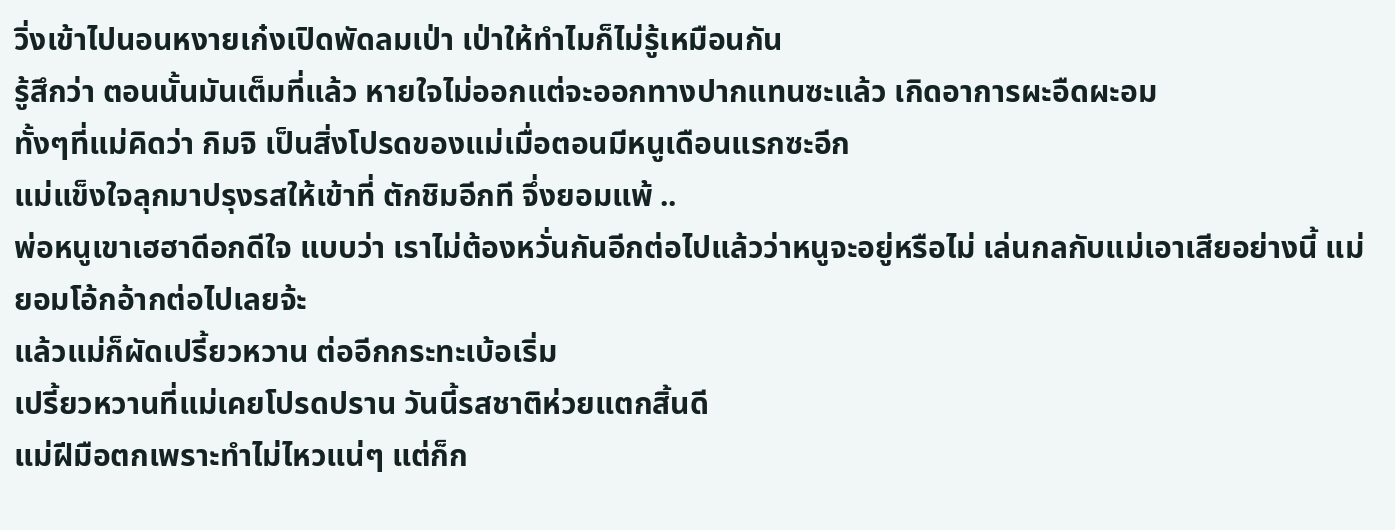วิ่งเข้าไปนอนหงายเก๋งเปิดพัดลมเป่า เป่าให้ทำไมก็ไม่รู้เหมือนกัน
รู้สึกว่า ตอนนั้นมันเต็มที่แล้ว หายใจไม่ออกแต่จะออกทางปากแทนซะแล้ว เกิดอาการผะอืดผะอม
ทั้งๆที่แม่คิดว่า กิมจิ เป็นสิ่งโปรดของแม่เมื่อตอนมีหนูเดือนแรกซะอีก
แม่แข็งใจลุกมาปรุงรสให้เข้าที่ ตักชิมอีกที จึ่งยอมแพ้ ..
พ่อหนูเขาเฮฮาดีอกดีใจ แบบว่า เราไม่ต้องหวั่นกันอีกต่อไปแล้วว่าหนูจะอยู่หรือไม่ เล่นกลกับแม่เอาเสียอย่างนี้ แม่ยอมโอ้กอ้ากต่อไปเลยจ้ะ
แล้วแม่ก็ผัดเปรี้ยวหวาน ต่ออีกกระทะเบ้อเริ่ม
เปรี้ยวหวานที่แม่เคยโปรดปราน วันนี้รสชาติห่วยแตกสิ้นดี
แม่ฝีมือตกเพราะทำไม่ไหวแน่ๆ แต่ก็ก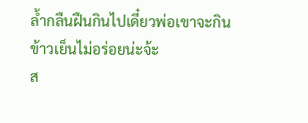ล้ำกลืนฝืนกินไปเดี๋ยวพ่อเขาจะกินข้าวเย็นไม่อร่อยน่ะจ้ะ
ส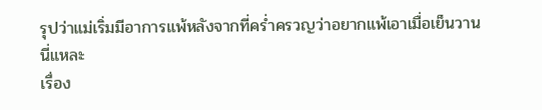รุปว่าแม่เริ่มมีอาการแพ้หลังจากที่คร่ำครวญว่าอยากแพ้เอาเมื่อเย็นวานนี่แหละ
เรื่อง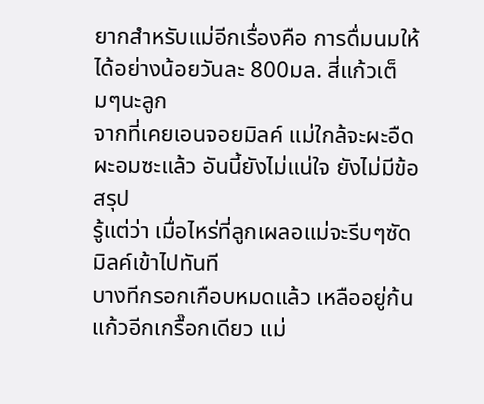ยากสำหรับแม่อีกเรื่องคือ การดื่มนมให้ได้อย่างน้อยวันละ 800มล. สี่แก้วเต็มๆนะลูก
จากที่เคยเอนจอยมิลค์ แม่ใกล้จะผะอืดผะอมซะแล้ว อันนี้ยังไม่แน่ใจ ยังไม่มีข้อสรุป
รู้แต่ว่า เมื่อไหร่ที่ลูกเผลอแม่จะรีบๆซัดมิลค์เข้าไปทันที
บางทีกรอกเกือบหมดแล้ว เหลืออยู่ก้นแก้วอีกเกรื๊อกเดียว แม่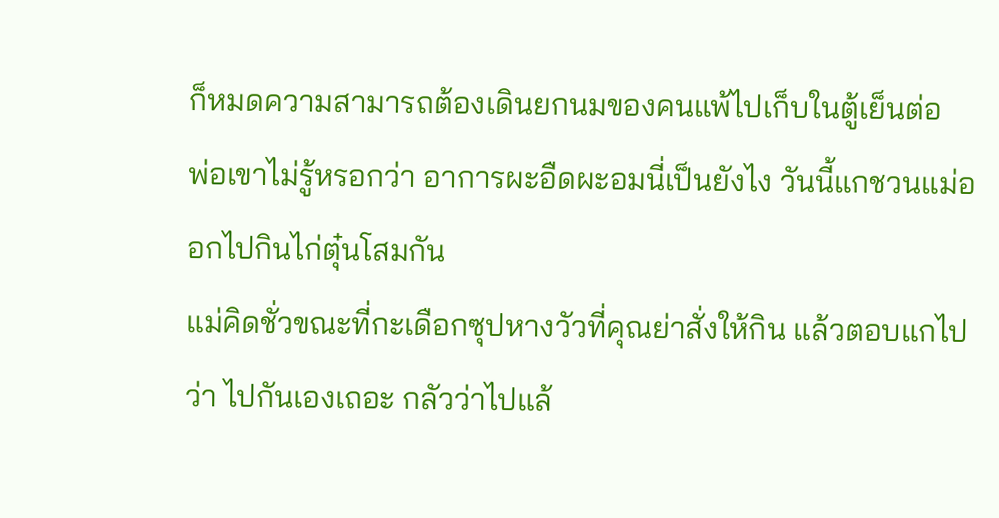ก็หมดความสามารถต้องเดินยกนมของคนแพ้ไปเก็บในตู้เย็นต่อ
พ่อเขาไม่รู้หรอกว่า อาการผะอืดผะอมนี่เป็นยังไง วันนี้แกชวนแม่ออกไปกินไก่ตุ๋นโสมกัน
แม่คิดชั่วขณะที่กะเดือกซุปหางวัวที่คุณย่าสั่งให้กิน แล้วตอบแกไปว่า ไปกันเองเถอะ กลัวว่าไปแล้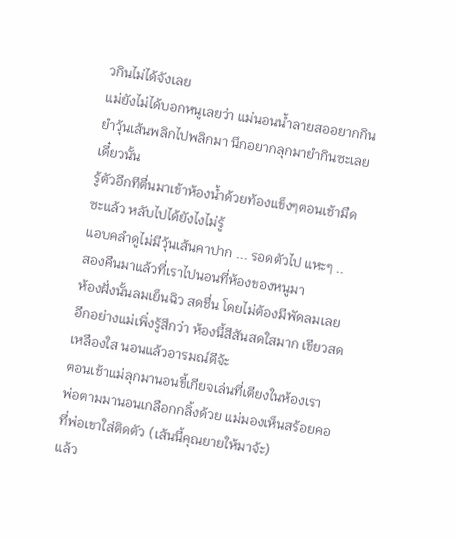วกินไม่ได้จังเลย
แม่ยังไม่ได้บอกหนูเลยว่า แม่นอนน้ำลายสออยากกินยำวุ้นเส้นพลิกไปพลิกมา นึกอยากลุกมายำกินซะเลยเดี๋ยวนั้น
รู้ตัวอีกทีตื่นมาเข้าห้องน้ำด้วยท้องแข็งๆตอนเช้ามืดซะแล้ว หลับไปได้ยังไงไม่รู้
แอบคลำดูไม่มีวุ้นเส้นคาปาก ... รอดตัวไป แหะๆ ..
สองคืนมาแล้วที่เราไปนอนที่ห้องของหนูมา
ห้องฝั่งนั้นลมเย็นฉิว สดชื่น โดยไม่ต้องมีพัดลมเลย
อีกอย่างแม่เพิ่งรู้สึกว่า ห้องนี้สีสันสดใสมาก เขียวสด เหลืองใส นอนแล้วอารมณ์ดีจ้ะ
ตอนเช้าแม่ลุกมานอนขี้เกียจเล่นที่เตียงในห้องเรา
พ่อตามมานอนเกลือกกลิ้งด้วย แม่มองเห็นสร้อยคอที่พ่อเขาใส่ติดตัว (เส้นนี้คุณยายให้มาจ้ะ)
แล้ว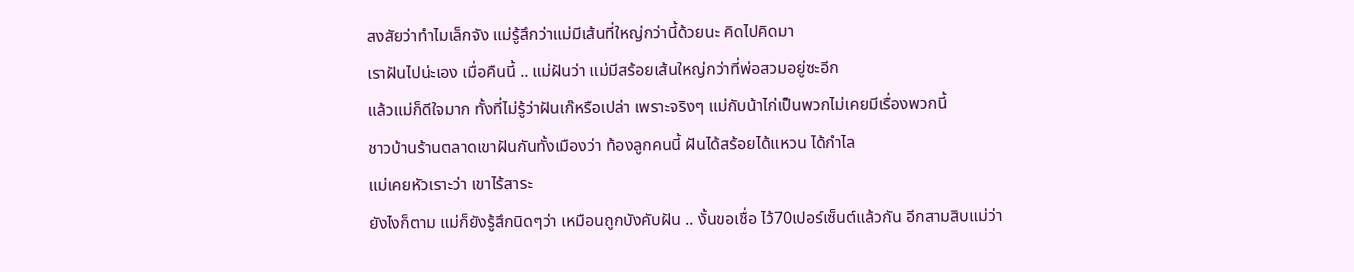สงสัยว่าทำไมเล็กจัง แม่รู้สึกว่าแม่มีเส้นที่ใหญ่กว่านี้ด้วยนะ คิดไปคิดมา
เราฝันไปน่ะเอง เมื่อคืนนี้ .. แม่ฝันว่า แม่มีสร้อยเส้นใหญ่กว่าที่พ่อสวมอยู่ซะอีก
แล้วแม่ก็ดีใจมาก ทั้งที่ไม่รู้ว่าฝันเก๊หรือเปล่า เพราะจริงๆ แม่กับน้าไก่เป็นพวกไม่เคยมีเรื่องพวกนี้
ชาวบ้านร้านตลาดเขาฝันกันทั้งเมืองว่า ท้องลูกคนนี้ ฝันได้สร้อยได้แหวน ได้กำไล
แม่เคยหัวเราะว่า เขาไร้สาระ
ยังไงก็ตาม แม่ก็ยังรู้สึกนิดๆว่า เหมือนถูกบังคับฝัน .. งั้นขอเชื่อ ไว้70เปอร์เซ็นต์แล้วกัน อีกสามสิบแม่ว่า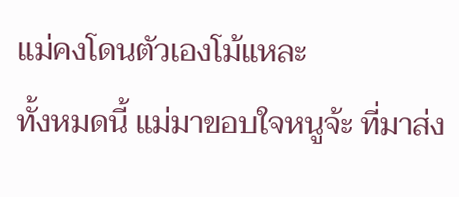แม่คงโดนตัวเองโม้แหละ
ทั้งหมดนี้ แม่มาขอบใจหนูจ้ะ ที่มาส่ง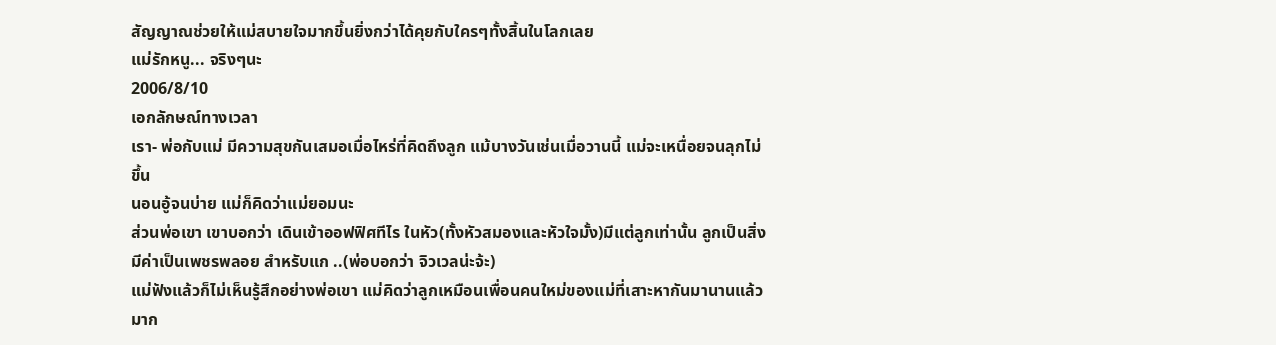สัญญาณช่วยให้แม่สบายใจมากขึ้นยิ่งกว่าได้คุยกับใครๆทั้งสิ้นในโลกเลย
แม่รักหนู... จริงๆนะ
2006/8/10
เอกลักษณ์ทางเวลา
เรา- พ่อกับแม่ มีความสุขกันเสมอเมื่อไหร่ที่คิดถึงลูก แม้บางวันเช่นเมื่อวานนี้ แม่จะเหนื่อยจนลุกไม่ขึ้น
นอนอู้จนบ่าย แม่ก็คิดว่าแม่ยอมนะ
ส่วนพ่อเขา เขาบอกว่า เดินเข้าออฟฟิศทีไร ในหัว(ทั้งหัวสมองและหัวใจมั้ง)มีแต่ลูกเท่านั้น ลูกเป็นสิ่งมีค่าเป็นเพชรพลอย สำหรับแก ..(พ่อบอกว่า จิวเวลน่ะจ้ะ)
แม่ฟังแล้วก็ไม่เห็นรู้สึกอย่างพ่อเขา แม่คิดว่าลูกเหมือนเพื่อนคนใหม่ของแม่ที่เสาะหากันมานานแล้วมาก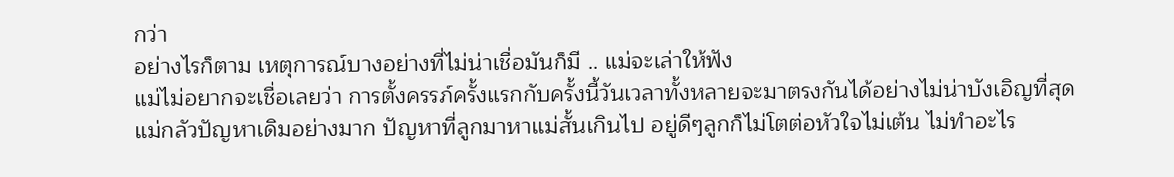กว่า
อย่างไรก็ตาม เหตุการณ์บางอย่างที่ไม่น่าเชื่อมันก็มี .. แม่จะเล่าให้ฟัง
แม่ไม่อยากจะเชื่อเลยว่า การตั้งครรภ์ครั้งแรกกับครั้งนี้วันเวลาทั้งหลายจะมาตรงกันได้อย่างไม่น่าบังเอิญที่สุด
แม่กลัวปัญหาเดิมอย่างมาก ปัญหาที่ลูกมาหาแม่สั้นเกินไป อยู่ดีๆลูกก็ไม่โตต่อหัวใจไม่เต้น ไม่ทำอะไร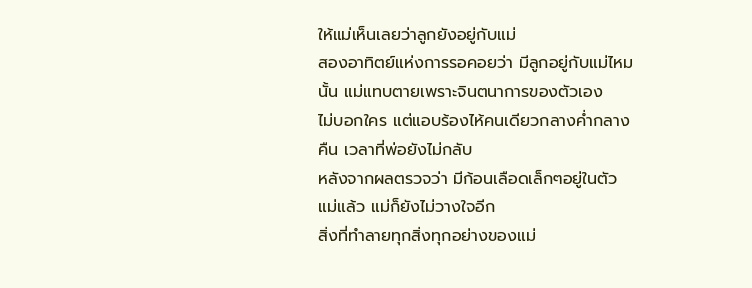ให้แม่เห็นเลยว่าลูกยังอยู่กับแม่
สองอาทิตย์แห่งการรอคอยว่า มีลูกอยู่กับแม่ไหมนั้น แม่แทบตายเพราะจินตนาการของตัวเอง
ไม่บอกใคร แต่แอบร้องไห้คนเดียวกลางค่ำกลางคืน เวลาที่พ่อยังไม่กลับ
หลังจากผลตรวจว่า มีก้อนเลือดเล็กๆอยู่ในตัวแม่แล้ว แม่ก็ยังไม่วางใจอีก
สิ่งที่ทำลายทุกสิ่งทุกอย่างของแม่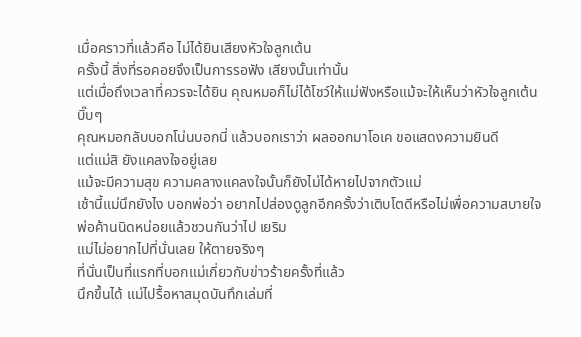เมื่อคราวที่แล้วคือ ไม่ได้ยินเสียงหัวใจลูกเต้น
ครั้งนี้ สิ่งที่รอคอยจึงเป็นการรอฟัง เสียงนั้นเท่านั้น
แต่เมื่อถึงเวลาที่ควรจะได้ยิน คุณหมอก็ไม่ได้โชว์ให้แม่ฟังหรือแม้จะให้เห็นว่าหัวใจลูกเต้น บิ๊บๆ
คุณหมอกลับบอกโน่นบอกนี่ แล้วบอกเราว่า ผลออกมาโอเค ขอแสดงความยินดี
แต่แม่สิ ยังแคลงใจอยู่เลย
แม้จะมีความสุข ความคลางแคลงใจนั้นก็ยังไม่ได้หายไปจากตัวแม่
เช้านี้แม่นึกยังไง บอกพ่อว่า อยากไปส่องดูลูกอีกครั้งว่าเติบโตดีหรือไม่เพื่อความสบายใจ
พ่อค้านนิดหน่อยแล้วชวนกันว่าไป เยริม
แม่ไม่อยากไปที่นั่นเลย ให้ตายจริงๆ
ที่นั่นเป็นที่แรกที่บอกแม่เกี่ยวกับข่าวร้ายครั้งที่แล้ว
นึกขึ้นได้ แม่ไปรื้อหาสมุดบันทึกเล่มที่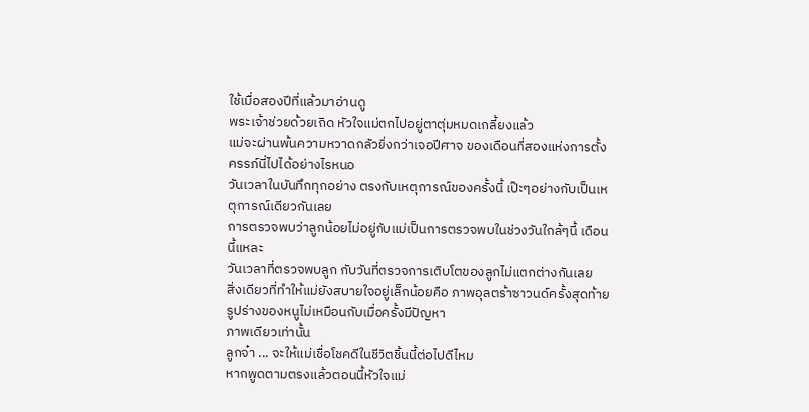ใช้เมื่อสองปีที่แล้วมาอ่านดู
พระเจ้าช่วยด้วยเถิด หัวใจแม่ตกไปอยู่ตาตุ่มหมดเกลี้ยงแล้ว
แม่จะผ่านพ้นความหวาดกลัวยิ่งกว่าเจอปีศาจ ของเดือนที่สองแห่งการตั้งครรภ์นี่ไปได้อย่างไรหนอ
วันเวลาในบันทึกทุกอย่าง ตรงกับเหตุการณ์ของครั้งนี้ เป๊ะๆอย่างกับเป็นเหตุการณ์เดียวกันเลย
การตรวจพบว่าลูกน้อยไม่อยู่กับแม่เป็นการตรวจพบในช่วงวันใกล้ๆนี้ เดือนนี้แหละ
วันเวลาที่ตรวจพบลูก กับวันที่ตรวจการเติบโตของลูกไม่แตกต่างกันเลย
สิ่งเดียวที่ทำให้แม่ยังสบายใจอยู่เล็กน้อยคือ ภาพอุลตร้าซาวนด์ครั้งสุดท้าย รูปร่างของหนูไม่เหมือนกับเมื่อครั้งมีปัญหา
ภาพเดียวเท่านั้น
ลูกจ๋า ... จะให้แม่เชื่อโชคดีในชีวิตชิ้นนี้ต่อไปดีไหม
หากพูดตามตรงแล้วตอนนี้หัวใจแม่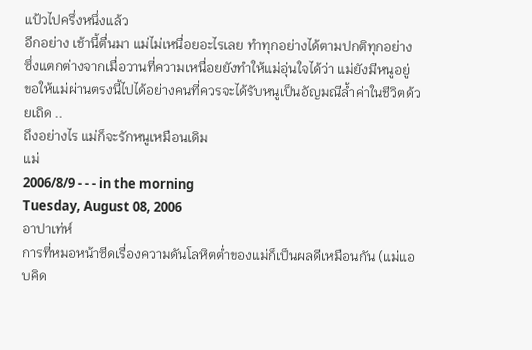แป้วไปครึ่งหนึ่งแล้ว
อีกอย่าง เช้านี้ตื่นมา แม่ไม่เหนื่อยอะไรเลย ทำทุกอย่างได้ตามปกติทุกอย่าง
ซึ่งแตกต่างจากเมื่อวานที่ความเหนื่อยยังทำให้แม่อุ่นใจได้ว่า แม่ยังมีหนูอยู่
ขอให้แม่ผ่านตรงนี้ไปได้อย่างคนที่ควรจะได้รับหนูเป็นอัญมณีล้ำค่าในชีวิตด้วยเถิด ..
ถึงอย่างไร แม่ก็จะรักหนูเหมือนเดิม
แม่
2006/8/9 - - - in the morning
Tuesday, August 08, 2006
อาปาเท่ห์
การที่หมอหน้าซีดเรื่องความดันโลหิตต่ำของแม่ก็เป็นผลดีเหมือนกัน (แม่แอบคิด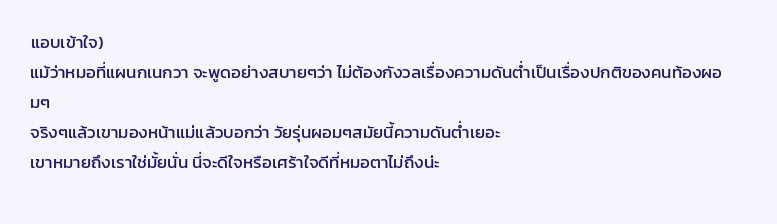แอบเข้าใจ)
แม้ว่าหมอที่แผนกเนกวา จะพูดอย่างสบายๆว่า ไม่ต้องกังวลเรื่องความดันต่ำเป็นเรื่องปกติของคนท้องผอมๆ
จริงๆแล้วเขามองหน้าแม่แล้วบอกว่า วัยรุ่นผอมๆสมัยนี้ความดันต่ำเยอะ
เขาหมายถึงเราใช่มั้ยนั่น นี่จะดีใจหรือเศร้าใจดีที่หมอตาไม่ถึงน่ะ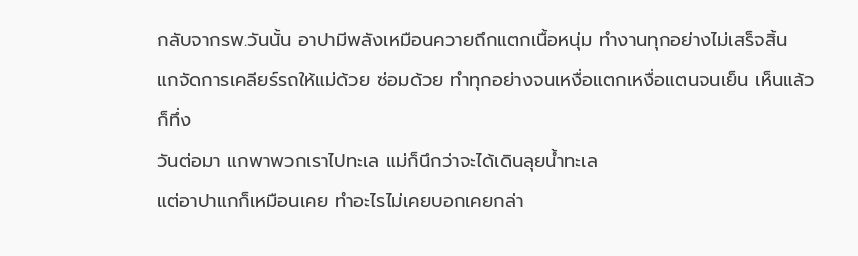กลับจากรพ.วันนั้น อาปามีพลังเหมือนควายถึกแตกเนื้อหนุ่ม ทำงานทุกอย่างไม่เสร็จสิ้น
แกจัดการเคลียร์รถให้แม่ด้วย ซ่อมด้วย ทำทุกอย่างจนเหงื่อแตกเหงื่อแตนจนเย็น เห็นแล้วก็ทึ่ง
วันต่อมา แกพาพวกเราไปทะเล แม่ก็นึกว่าจะได้เดินลุยน้ำทะเล
แต่อาปาแกก็เหมือนเคย ทำอะไรไม่เคยบอกเคยกล่า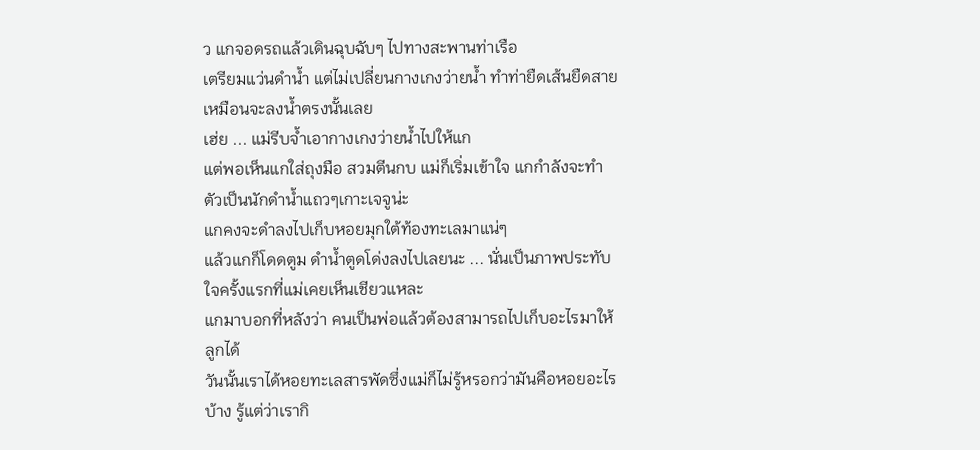ว แกจอดรถแล้วเดินฉุบฉับๆ ไปทางสะพานท่าเรือ
เตรียมแว่นดำน้ำ แต่ไม่เปลี่ยนกางเกงว่ายน้ำ ทำท่ายืดเส้นยืดสายเหมือนจะลงน้ำตรงนั้นเลย
เฮ่ย ... แม่รีบจ้ำเอากางเกงว่ายน้ำไปให้แก
แต่พอเห็นแกใส่ถุงมือ สวมตีนกบ แม่ก็เริ่มเข้าใจ แกกำลังจะทำตัวเป็นนักดำน้ำแถวๆเกาะเจจูน่ะ
แกคงจะดำลงไปเก็บหอยมุกใต้ท้องทะเลมาแน่ๆ
แล้วแกก็โดดตูม ดำน้ำตูดโด่งลงไปเลยนะ ... นั่นเป็นภาพประทับใจครั้งแรกที่แม่เคยเห็นเชียวแหละ
แกมาบอกที่หลังว่า คนเป็นพ่อแล้วต้องสามารถไปเก็บอะไรมาให้ลูกได้
วันนั้นเราได้หอยทะเลสารพัดซึ่งแม่ก็ไม่รู้หรอกว่ามันคือหอยอะไรบ้าง รู้แต่ว่าเรากิ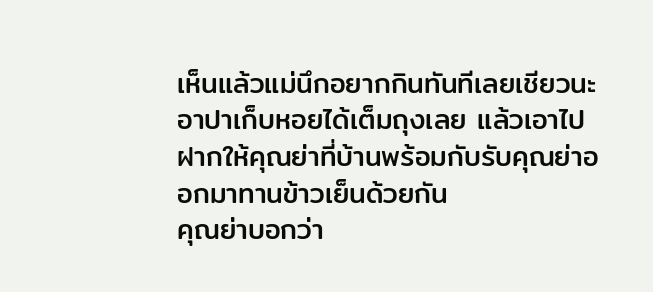เห็นแล้วแม่นึกอยากกินทันทีเลยเชียวนะ
อาปาเก็บหอยได้เต็มถุงเลย แล้วเอาไปฝากให้คุณย่าที่บ้านพร้อมกับรับคุณย่าออกมาทานข้าวเย็นด้วยกัน
คุณย่าบอกว่า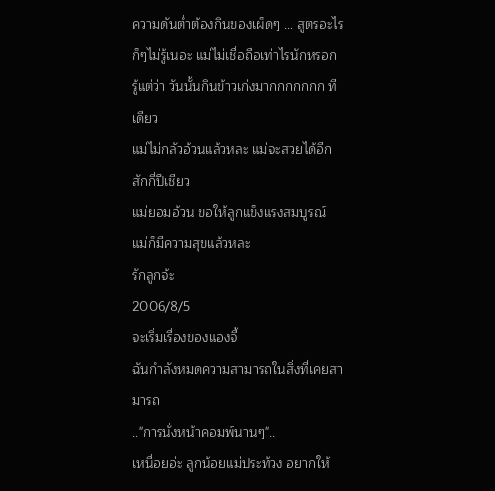ความดันต่ำต้องกินของเผ็ดๆ ... สูตรอะไรก็ๆไม่รู้เนอะ แม่ไม่เชื่อถือเท่าไรนักหรอก
รู้แต่ว่า วันนั้นกินข้าวเก่งมากกกกกกก ทีเดียว
แม่ไม่กลัวอ้วนแล้วหละ แม่จะสวยได้อีกสักกี่ปีเชียว
แม่ยอมอ้วน ขอให้ลูกแข็งแรงสมบูรณ์ แม่ก็มีความสุขแล้วหละ
รักลูกจ้ะ
2006/8/5
จะเริ่มเรื่องของแองจี้
ฉันกำลังหมดความสามารถในสิ่งที่เคยสามารถ
.."การนั่งหน้าคอมพ์นานๆ"..
เหนื่อยอ่ะ ลูกน้อยแม่ประท้วง อยากให้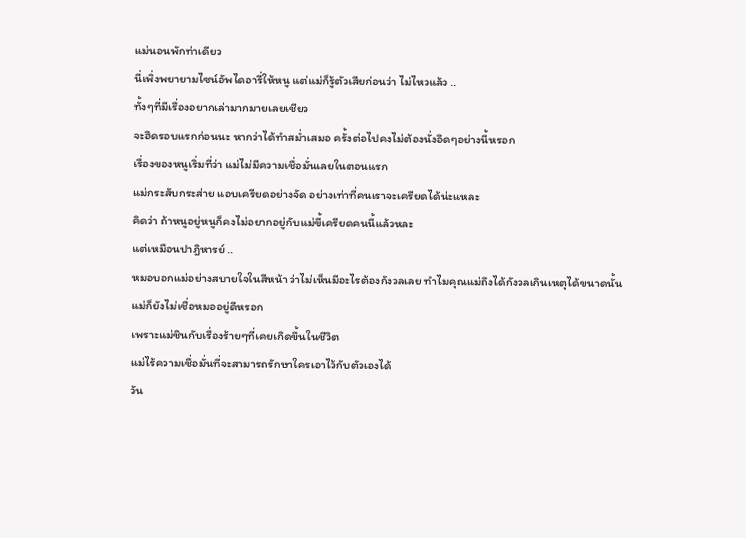แม่นอนพักท่าเดียว
นี่เพิ่งพยายามไซน์อัพไดอารี่ให้หนู แต่แม่ก็รู้ตัวเสียก่อนว่า ไม่ไหวแล้ว ..
ทั้งๆที่มีเรื่องอยากเล่ามากมายเลยเชียว
จะฮึดรอบแรกก่อนนะ หากว่าได้ทำสม่ำเสมอ ครั้งต่อไปคงไม่ต้องนั่งอึดๆอย่างนี้หรอก
เรื่องของหนูเริ่มที่ว่า แม่ไม่มีความเชื่อมั่นเลยในตอนแรก
แม่กระสับกระส่าย แอบเครียดอย่างจัด อย่างเท่าที่คนเราจะเครียดได้น่ะแหละ
คิดว่า ถ้าหนูอยู่หนูก็คงไม่อยากอยู่กับแม่ขี้เครียดคนนี้แล้วหละ
แต่เหมือนปาฎิหารย์ ..
หมอบอกแม่อย่างสบายใจในสีหน้า ว่าไม่เห็นมีอะไรต้องกังวลเลย ทำไมคุณแม่ถึงได้กังวลเกินเหตุได้ขนาดนั้น
แม่ก็ยังไม่เชื่อหมออยู่ดีหรอก
เพราะแม่ชินกับเรื่องร้ายๆที่เคยเกิดขึ้นในชีวิต
แม่ไร้ความเชื่อมั่นที่จะสามารถรักษาใครเอาไว้กับตัวเองได้
วัน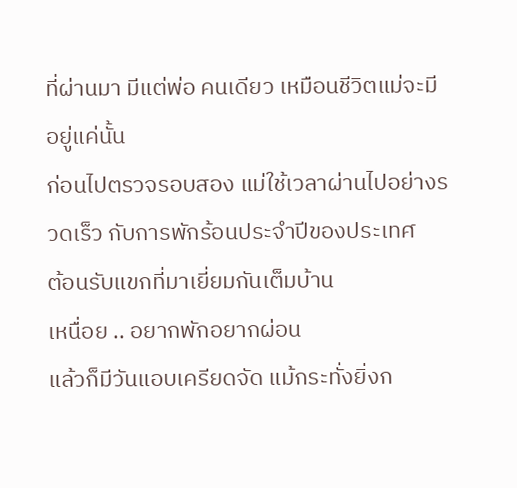ที่ผ่านมา มีแต่พ่อ คนเดียว เหมือนชีวิตแม่จะมีอยู่แค่นั้น
ก่อนไปตรวจรอบสอง แม่ใช้เวลาผ่านไปอย่างรวดเร็ว กับการพักร้อนประจำปีของประเทศ
ต้อนรับแขกที่มาเยี่ยมกันเต็มบ้าน
เหนื่อย .. อยากพักอยากผ่อน
แล้วก็มีวันแอบเครียดจัด แม้กระทั่งยิ่งก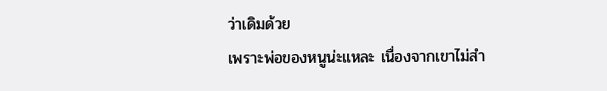ว่าเดิมด้วย
เพราะพ่อของหนูน่ะแหละ เนื่องจากเขาไม่สำ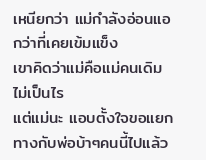เหนียกว่า แม่กำลังอ่อนแอกว่าที่เคยเข้มแข็ง
เขาคิดว่าแม่คือแม่คนเดิม ไม่เป็นไร
แต่แม่นะ แอบตั้งใจขอแยกทางกับพ่อบ้าๆคนนี้ไปแล้ว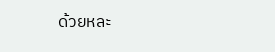ด้วยหละ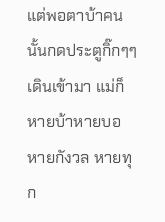แต่พอตาบ้าคนนั้นกดประตูกิ๊กๆๆ เดินเข้ามา แม่ก็หายบ้าหายบอ หายกังวล หายทุก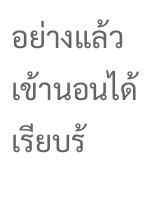อย่างแล้วเข้านอนได้เรียบร้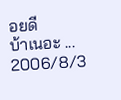อยดี
บ้าเนอะ ...
2006/8/3